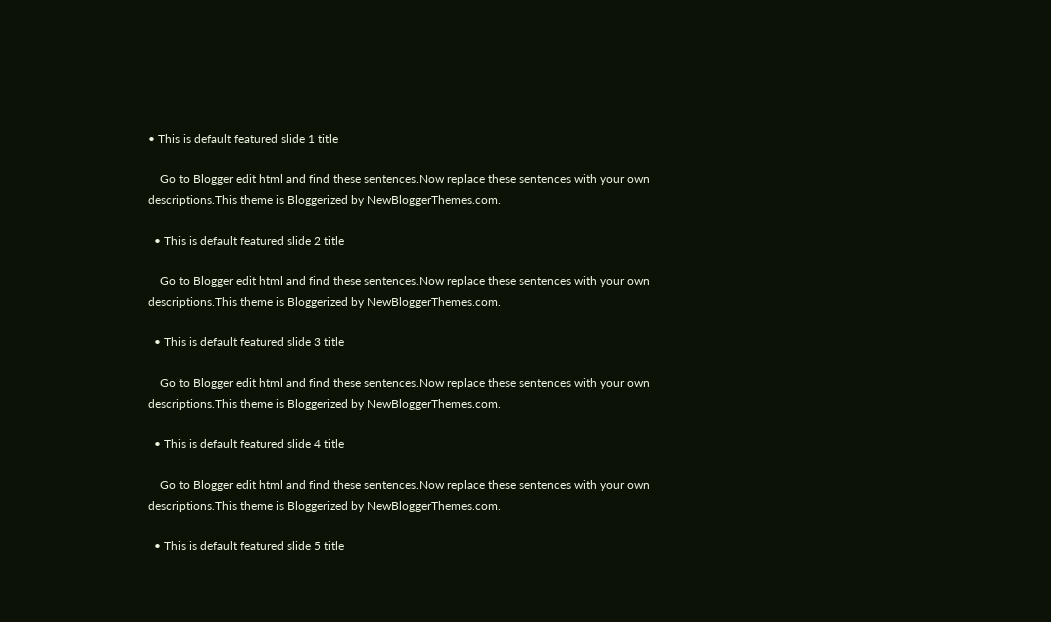• This is default featured slide 1 title

    Go to Blogger edit html and find these sentences.Now replace these sentences with your own descriptions.This theme is Bloggerized by NewBloggerThemes.com.

  • This is default featured slide 2 title

    Go to Blogger edit html and find these sentences.Now replace these sentences with your own descriptions.This theme is Bloggerized by NewBloggerThemes.com.

  • This is default featured slide 3 title

    Go to Blogger edit html and find these sentences.Now replace these sentences with your own descriptions.This theme is Bloggerized by NewBloggerThemes.com.

  • This is default featured slide 4 title

    Go to Blogger edit html and find these sentences.Now replace these sentences with your own descriptions.This theme is Bloggerized by NewBloggerThemes.com.

  • This is default featured slide 5 title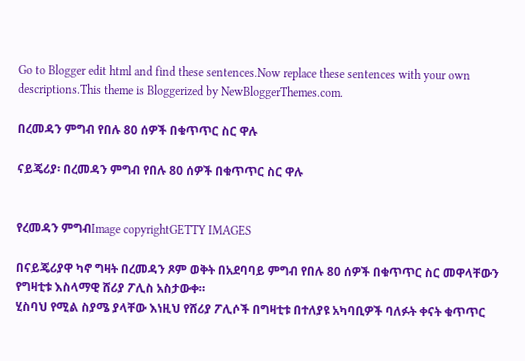Go to Blogger edit html and find these sentences.Now replace these sentences with your own descriptions.This theme is Bloggerized by NewBloggerThemes.com.

በረመዳን ምግብ የበሉ 80 ሰዎች በቁጥጥር ስር ዋሉ

ናይጄሪያ፡ በረመዳን ምግብ የበሉ 80 ሰዎች በቁጥጥር ስር ዋሉ


የረመዳን ምግብImage copyrightGETTY IMAGES

በናይጄሪያዋ ካኖ ግዛት በረመዳን ጾም ወቅት በአደባባይ ምግብ የበሉ 80 ሰዎች በቁጥጥር ስር መዋላቸውን የግዛቲቱ እስላማዊ ሸሪያ ፖሊስ አስታውቀ።
ሂስባህ የሚል ስያሜ ያላቸው እነዚህ የሸሪያ ፖሊሶች በግዛቲቱ በተለያዩ አካባቢዎች ባለፉት ቀናት ቁጥጥር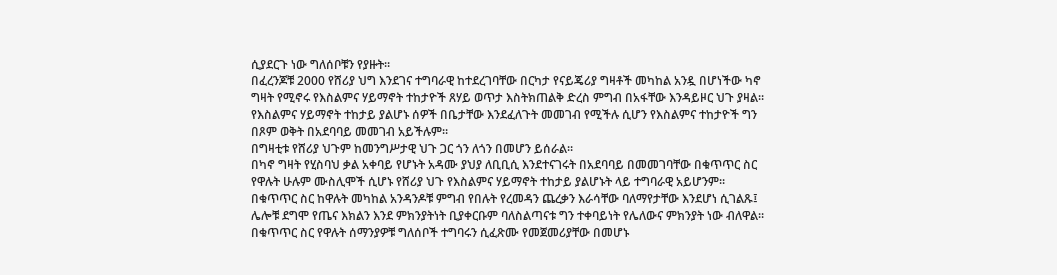ሲያደርጉ ነው ግለሰቦቹን የያዙት።
በፈረንጆቹ 2000 የሸሪያ ህግ እንደገና ተግባራዊ ከተደረገባቸው በርካታ የናይጄሪያ ግዛቶች መካከል አንዷ በሆነችው ካኖ ግዛት የሚኖሩ የእስልምና ሃይማኖት ተከታዮች ጸሃይ ወጥታ እስትክጠልቅ ድረስ ምግብ በአፋቸው እንዳይዞር ህጉ ያዛል።
የእስልምና ሃይማኖት ተከታይ ያልሆኑ ሰዎች በቤታቸው እንደፈለጉት መመገብ የሚችሉ ሲሆን የእስልምና ተከታዮች ግን በጾም ወቅት በአደባባይ መመገብ አይችሉም።
በግዛቲቱ የሸሪያ ህጉም ከመንግሥታዊ ህጉ ጋር ጎን ለጎን በመሆን ይሰራል።
በካኖ ግዛት የሂስባህ ቃል አቀባይ የሆኑት አዳሙ ያህያ ለቢቢሲ እንደተናገሩት በአደባባይ በመመገባቸው በቁጥጥር ስር የዋሉት ሁሉም ሙስሊሞች ሲሆኑ የሸሪያ ህጉ የእስልምና ሃይማኖት ተከታይ ያልሆኑት ላይ ተግባራዊ አይሆንም።
በቁጥጥር ስር ከዋሉት መካከል አንዳንዶቹ ምግብ የበሉት የረመዳን ጨረቃን እራሳቸው ባለማየታቸው እንደሆነ ሲገልጹ፤ ሌሎቹ ደግሞ የጤና እክልን እንደ ምክንያትነት ቢያቀርቡም ባለስልጣናቱ ግን ተቀባይነት የሌለውና ምክንያት ነው ብለዋል።
በቁጥጥር ስር የዋሉት ሰማንያዎቹ ግለሰቦች ተግባሩን ሲፈጽሙ የመጀመሪያቸው በመሆኑ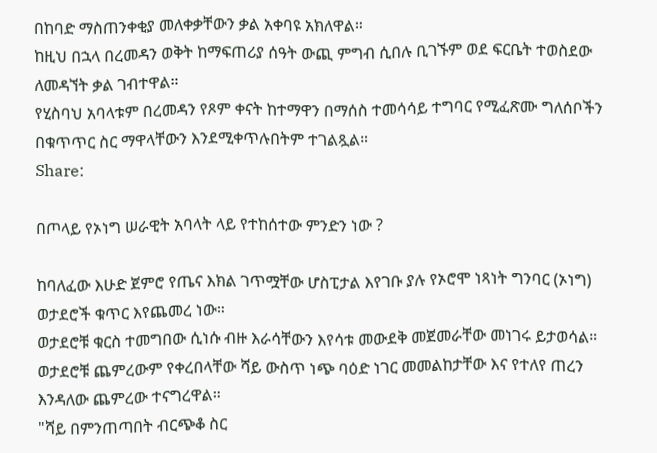በከባድ ማስጠንቀቂያ መለቀቃቸውን ቃል አቀባዩ አክለዋል።
ከዚህ በኋላ በረመዳን ወቅት ከማፍጠሪያ ሰዓት ውጪ ምግብ ሲበሉ ቢገኙም ወደ ፍርቤት ተወስደው ለመዳኘት ቃል ገብተዋል።
የሂስባህ አባላቱም በረመዳን የጾም ቀናት ከተማዋን በማሰስ ተመሳሳይ ተግባር የሚፈጽሙ ግለሰቦችን በቁጥጥር ስር ማዋላቸውን እንደሚቀጥሉበትም ተገልጿል።
Share:

በጦላይ የኦነግ ሠራዊት አባላት ላይ የተከሰተው ምንድን ነው ?

ከባለፈው እሁድ ጀምሮ የጤና እክል ገጥሟቸው ሆስፒታል እየገቡ ያሉ የኦሮሞ ነጻነት ግንባር (ኦነግ) ወታደሮች ቁጥር እየጨመረ ነው።
ወታደሮቹ ቁርስ ተመግበው ሲነሱ ብዙ እራሳቸውን እየሳቱ መውደቅ መጀመራቸው መነገሩ ይታወሳል። ወታደሮቹ ጨምረውም የቀረበላቸው ሻይ ውስጥ ነጭ ባዕድ ነገር መመልከታቸው እና የተለየ ጠረን እንዳለው ጨምረው ተናግረዋል።
"ሻይ በምንጠጣበት ብርጭቆ ስር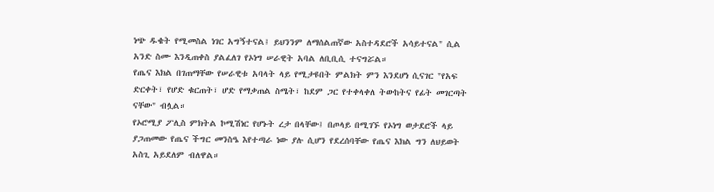ነጭ ዱቄት የሚመስል ነገር አግኝተናል፤ ይህንንም ለማሰልጠኛው አስተዳደሮች አሳይተናል" ሲል አንድ ስሙ እንዲጠቀስ ያልፈለገ የኦነግ ሠራዊት አባል ለቢቢሲ ተናግሯል።
የጤና እክል በገጠማቸው የሠራዊቱ አባላት ላይ የሚታዩበት ምልክት ምን እንደሆነ ሲናገር "የአፍ ድርቀት፣ የሆድ ቁርጠት፣ ሆድ የማቃጠል ስሜት፣ ከደም ጋር የተቀላቀለ ትውከትና የፊት መገርጣት ናቸው" ብሏል።
የኦሮሚያ ፖሊስ ምክትል ኮሚሽነር የሆኑት ረታ በላቸው፤ በጦላይ በሚገኙ የኦነግ ወታደሮች ላይ ያጋጠመው የጤና ችግር መንስዔ እየተጣራ ነው ያሉ ሲሆን የደረሰባቸው የጤና እክል ግን ለህይወት አስጊ አይደለም ብለዋል።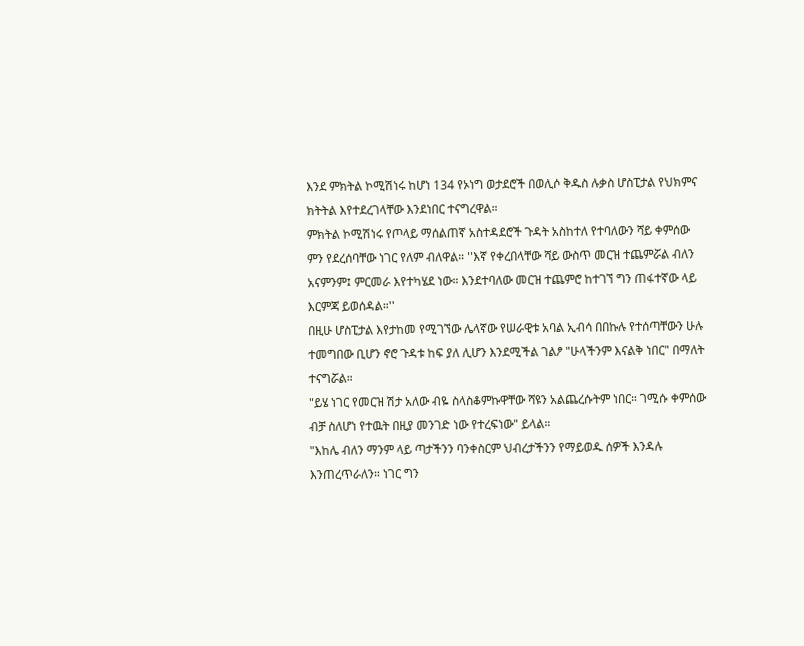እንደ ምክትል ኮሚሽነሩ ከሆነ 134 የኦነግ ወታደሮች በወሊሶ ቅዱስ ሉቃስ ሆስፒታል የህክምና ክትትል እየተደረገላቸው እንደነበር ተናግረዋል።
ምክትል ኮሚሽነሩ የጦላይ ማሰልጠኛ አስተዳደሮች ጉዳት አስከተለ የተባለውን ሻይ ቀምሰው ምን የደረሰባቸው ነገር የለም ብለዋል። ''እኛ የቀረበላቸው ሻይ ውስጥ መርዝ ተጨምሯል ብለን አናምንም፤ ምርመራ እየተካሄደ ነው። እንደተባለው መርዝ ተጨምሮ ከተገኘ ግን ጠፋተኛው ላይ እርምጃ ይወሰዳል።''
በዚሁ ሆስፒታል እየታከመ የሚገኘው ሌላኛው የሠራዊቱ አባል ኢብሳ በበኩሉ የተሰጣቸውን ሁሉ ተመግበው ቢሆን ኖሮ ጉዳቱ ከፍ ያለ ሊሆን እንደሚችል ገልፆ "ሁላችንም እናልቅ ነበር" በማለት ተናግሯል።
"ይሄ ነገር የመርዝ ሽታ አለው ብዬ ስላስቆምኩዋቸው ሻዩን አልጨረሱትም ነበር። ገሚሱ ቀምሰው ብቻ ስለሆነ የተዉት በዚያ መንገድ ነው የተረፍነው" ይላል።
"እከሌ ብለን ማንም ላይ ጣታችንን ባንቀስርም ህብረታችንን የማይወዱ ሰዎች እንዳሉ እንጠረጥራለን። ነገር ግን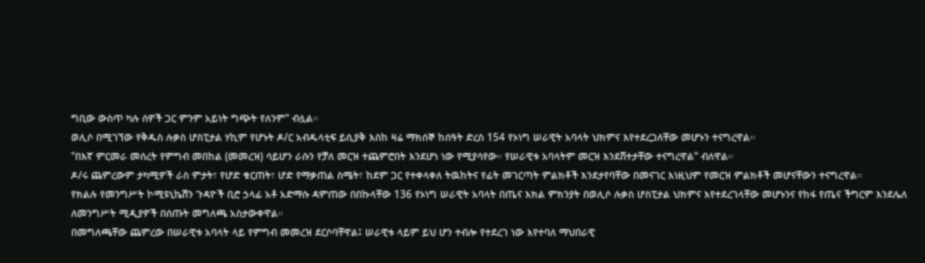ግቢው ውስጥ ካሉ ሰዎች ጋር ምንም አይነት ግጭት የለንም" ብሏል።
ወሊሶ በሚገኘው የቅዱስ ሉቃስ ሆስፒታል ሃኪም የሆኑት ዶ/ር አብዱላቲፍ ይሲያቅ እስከ ዛሬ ማክሰኞ ከሰዓት ድረስ 154 የኦነግ ሠራዊት አባላት ህክምና እየተደረጋለቸው መሆኑን ተናግረዋል።
"በእኛ ምርመራ መሰረት የምግብ መበከል (መመረዝ) ሳይሆን ራሱን የቻለ መርዝ ተጨምሮበት እንደሆነ ነው የሚያሳየው። የሠራዊቱ አባላትም መርዝ እንደሸተታቸው ተናግረዋል" ብለዋል።
ዶ/ሩ ጨምረውም ታካሚዎች ራስ ምታት፣ የሆድ ቁርጠት፣ ሆድ የማቃጠል ስሜት፣ ከደም ጋር የተቀላቀለ ትዉከትና የፊት መገርጣት ምልክቶች እንደታየባቸው በመናገር እነዚህም የመርዝ ምልክቶች መሆናቸውን ተናግረዋል።
የክልሉ የመንግሥት ኮሚዩኒኬሽን ጉዳዮች ቢሮ ኃላፊ አቶ አድማሱ ዳምጠው በበኩላቸው 136 የኦነግ ሠራዊት አባላት በጤና እክል ምክንያት በወሊሶ ሉቃስ ሆስፒታል ህክምና እየተደረገላቸው መሆኑንና የከፋ የጤና ችግርም እንደሌለ ለመንግሥት ሚዲያዎች በሰጡት መግለጫ አስታውቀዋል።
በመግለጫቸው ጨምረው በሠራዊቱ አባላት ላይ የምግብ መመረዝ ደርሶባቸዋል፤ ሠራዊቱ ላይም ይህ ሆን ተብሎ የተደረገ ነው እየተባለ ማህበራዊ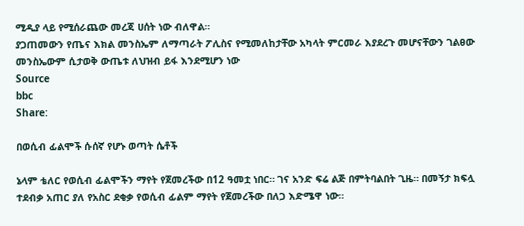ሚዲያ ላይ የሚሰራጨው መረጃ ሀሰት ነው ብለዋል።
ያጋጠመውን የጤና እክል መንስኤም ለማጣራት ፖሊስና የሚመለከታቸው አካላት ምርመራ እያደረጉ መሆናቸውን ገልፀው መንስኤውም ሲታወቅ ውጤቱ ለህዝብ ይፋ እንደሚሆን ነው
Source
bbc
Share:

በወሲብ ፊልሞች ሱሰኛ የሆኑ ወጣት ሴቶች

ኔላም ቴለር የወሲብ ፊልሞችን ማየት የጀመረችው በ12 ዓመቷ ነበር። ገና አንድ ፍሬ ልጅ በምትባልበት ጊዜ። በመኝታ ክፍሏ ተደብቃ አጠር ያለ የአስር ደቂቃ የወሲብ ፊልም ማየት የጀመረችው በለጋ እድሜዋ ነው።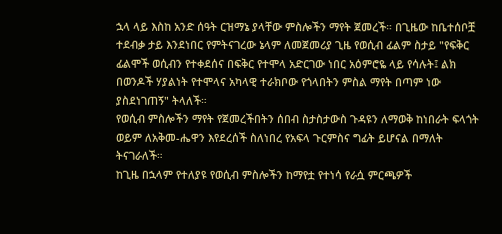ኋላ ላይ እስከ አንድ ሰዓት ርዝማኔ ያላቸው ምስሎችን ማየት ጀመረች። በጊዜው ከቤተሰቦቿ ተደብቃ ታይ እንደነበር የምትናገረው ኔላም ለመጀመሪያ ጊዜ የወሲብ ፊልም ስታይ "የፍቅር ፊልሞች ወሲብን የተቀደሰና በፍቅር የተሞላ አድርገው ነበር አዕምሮዬ ላይ የሳሉት፤ ልክ በወንዶች ሃያልነት የተሞላና አካላዊ ተራክቦው የጎላበትን ምስል ማየት በጣም ነው ያስደነገጠኝ" ትላለች።
የወሲብ ምስሎችን ማየት የጀመረችበትን ሰበብ ስታስታውስ ጉዳዩን ለማወቅ ከነበራት ፍላጎት ወይም ለአቅመ-ሔዋን እየደረሰች ስለነበረ የአፍላ ጉርምስና ግፊት ይሆናል በማለት ትናገራለች።
ከጊዜ በኋላም የተለያዩ የወሲብ ምስሎችን ከማየቷ የተነሳ የራሷ ምርጫዎች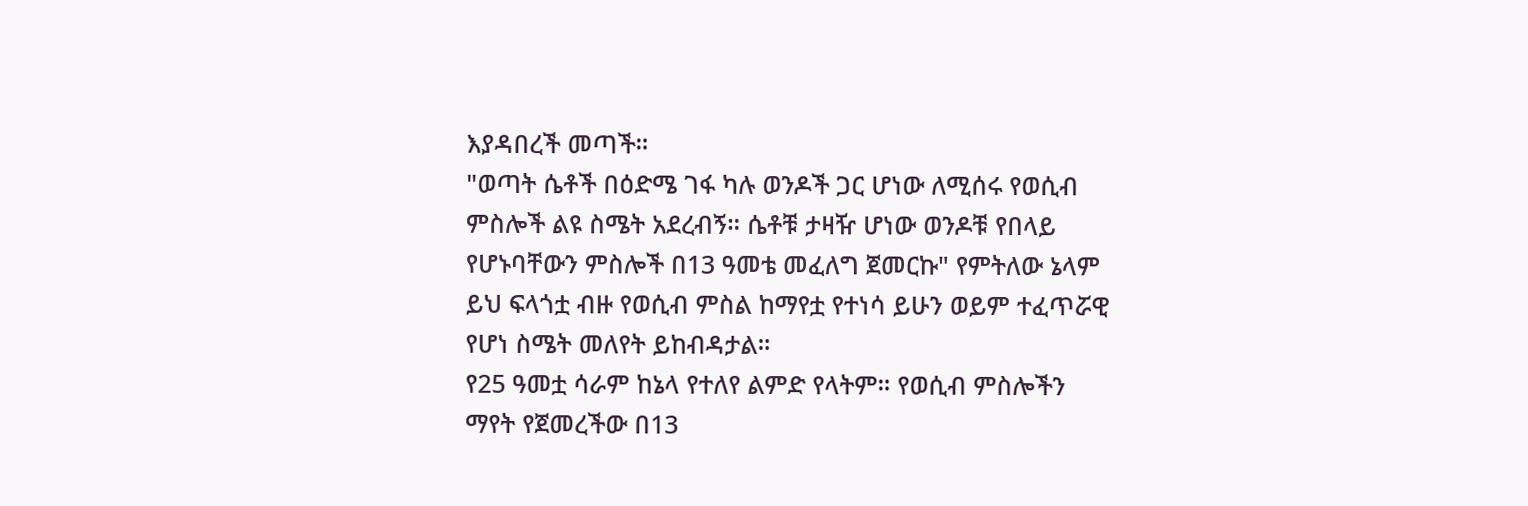እያዳበረች መጣች።
"ወጣት ሴቶች በዕድሜ ገፋ ካሉ ወንዶች ጋር ሆነው ለሚሰሩ የወሲብ ምስሎች ልዩ ስሜት አደረብኝ። ሴቶቹ ታዛዥ ሆነው ወንዶቹ የበላይ የሆኑባቸውን ምስሎች በ13 ዓመቴ መፈለግ ጀመርኩ" የምትለው ኔላም ይህ ፍላጎቷ ብዙ የወሲብ ምስል ከማየቷ የተነሳ ይሁን ወይም ተፈጥሯዊ የሆነ ስሜት መለየት ይከብዳታል።
የ25 ዓመቷ ሳራም ከኔላ የተለየ ልምድ የላትም። የወሲብ ምስሎችን ማየት የጀመረችው በ13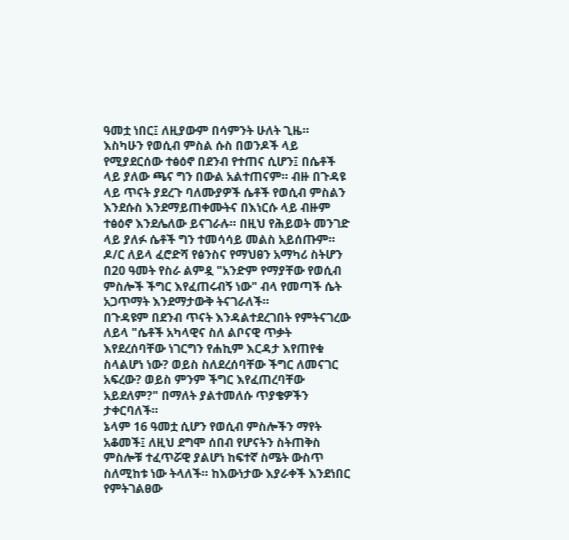ዓመቷ ነበር፤ ለዚያውም በሳምንት ሁለት ጊዜ።
እስካሁን የወሲብ ምስል ሱስ በወንዶች ላይ የሚያደርሰው ተፅዕኖ በደንብ የተጠና ሲሆን፤ በሴቶች ላይ ያለው ጫና ግን በውል አልተጠናም። ብዙ በጉዳዩ ላይ ጥናት ያደረጉ ባለሙያዎች ሴቶች የወሲብ ምስልን እንደሱስ እንደማይጠቀሙትና በእነርሱ ላይ ብዙም ተፅዕኖ እንደሌለው ይናገራሉ። በዚህ የሕይወት መንገድ ላይ ያለፉ ሴቶች ግን ተመሳሳይ መልስ አይሰጡም።
ዶ/ር ለይላ ፈሮድሻ የፅንስና የማህፀን አማካሪ ስትሆን በ20 ዓመት የስራ ልምዷ "አንድም የማያቸው የወሲብ ምስሎች ችግር እየፈጠሩብኝ ነው" ብላ የመጣች ሴት አጋጥማት እንደማታውቅ ትናገራለች።
በጉዳዩም በደንብ ጥናት እንዳልተደረገበት የምትናገረው ለይላ "ሴቶች አካላዊና ስለ ልቦናዊ ጥቃት እየደረሰባቸው ነገርግን የሐኪም እርዳታ እየጠየቁ ስላልሆነ ነው? ወይስ ስለደረሰባቸው ችግር ለመናገር አፍረው? ወይስ ምንም ችግር እየፈጠረባቸው አይደለም?" በማለት ያልተመለሱ ጥያቄዎችን ታቀርባለች።
ኔላም 16 ዓመቷ ሲሆን የወሲብ ምስሎችን ማየት አቆመች፤ ለዚህ ደግሞ ሰበብ የሆናትን ስትጠቅስ ምስሎቹ ተፈጥሯዊ ያልሆነ ከፍተኛ ስሜት ውስጥ ስለሚከቱ ነው ትላለች። ከእውነታው እያራቀች እንደነበር የምትገልፀው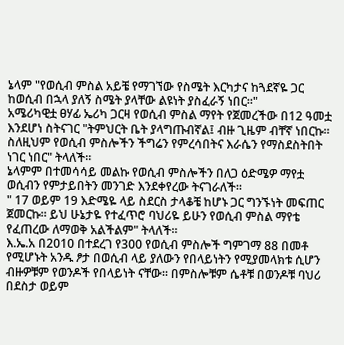ኔላም "የወሲብ ምስል አይቼ የማገኘው የስሜት እርካታና ከጓደኛዬ ጋር ከወሲብ በኋላ ያለኝ ስሜት ያላቸው ልዩነት ያስፈራኝ ነበር።"
አሜሪካዊቷ ፀሃፊ ኤሪካ ጋርዛ የወሲብ ምስል ማየት የጀመረችው በ12 ዓመቷ እንደሆነ ስትናገር "ትምህርት ቤት ያላግጡብኛል፤ ብዙ ጊዜም ብቸኛ ነበርኩ። ስለዚህም የወሲብ ምስሎችን ችግሬን የምረሳበትና እራሴን የማስደስትበት ነገር ነበር" ትላለች።
ኔላምም በተመሳሳይ መልኩ የወሲብ ምስሎችን በለጋ ዕድሜዎ ማየቷ ወሲብን የምታይበትን መንገድ እንደቀየረው ትናገራለች።
" 17 ወይም 19 እድሜዬ ላይ ስደርስ ታላቆቼ ከሆኑ ጋር ግንኙነት መፍጠር ጀመርኩ። ይህ ሁኔታዬ የተፈጥሮ ባህሪዬ ይሁን የወሲብ ምስል ማየቴ የፈጠረው ለማወቅ አልችልም" ትላለች።
እ.ኤ.አ በ2010 በተደረገ የ300 የወሲብ ምስሎች ግምገማ 88 በመቶ የሚሆኑት አንዱ ፆታ በወሲብ ላይ ያለውን የበላይነትን የሚያመላክቱ ሲሆን ብዙዎቹም የወንዶች የበላይነት ናቸው። በምስሎቹም ሴቶቹ በወንዶቹ ባህሪ በደስታ ወይም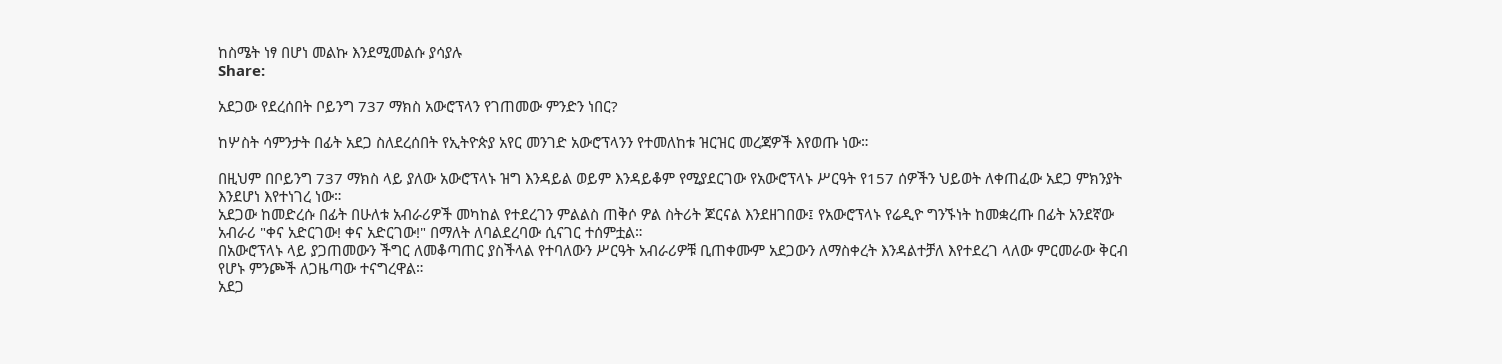ከስሜት ነፃ በሆነ መልኩ እንደሚመልሱ ያሳያሉ
Share:

አደጋው የደረሰበት ቦይንግ 737 ማክስ አውሮፕላን የገጠመው ምንድን ነበር?

ከሦስት ሳምንታት በፊት አደጋ ስለደረሰበት የኢትዮጵያ አየር መንገድ አውሮፕላንን የተመለከቱ ዝርዝር መረጃዎች እየወጡ ነው።

በዚህም በቦይንግ 737 ማክስ ላይ ያለው አውሮፕላኑ ዝግ እንዳይል ወይም እንዳይቆም የሚያደርገው የአውሮፕላኑ ሥርዓት የ157 ሰዎችን ህይወት ለቀጠፈው አደጋ ምክንያት እንደሆነ እየተነገረ ነው።
አደጋው ከመድረሱ በፊት በሁለቱ አብራሪዎች መካከል የተደረገን ምልልስ ጠቅሶ ዎል ስትሪት ጆርናል እንደዘገበው፤ የአውሮፕላኑ የሬዲዮ ግንኙነት ከመቋረጡ በፊት አንደኛው አብራሪ "ቀና አድርገው! ቀና አድርገው!" በማለት ለባልደረባው ሲናገር ተሰምቷል።
በአውሮፕላኑ ላይ ያጋጠመውን ችግር ለመቆጣጠር ያስችላል የተባለውን ሥርዓት አብራሪዎቹ ቢጠቀሙም አደጋውን ለማስቀረት እንዳልተቻለ እየተደረገ ላለው ምርመራው ቅርብ የሆኑ ምንጮች ለጋዜጣው ተናግረዋል።
አደጋ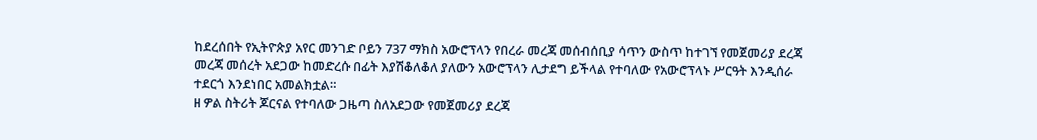ከደረሰበት የኢትዮጵያ አየር መንገድ ቦይን 737 ማክስ አውሮፕላን የበረራ መረጃ መሰብሰቢያ ሳጥን ውስጥ ከተገኘ የመጀመሪያ ደረጃ መረጃ መሰረት አደጋው ከመድረሱ በፊት እያሽቆለቆለ ያለውን አውሮፕላን ሊታደግ ይችላል የተባለው የአውሮፕላኑ ሥርዓት እንዲሰራ ተደርጎ እንደነበር አመልክቷል።
ዘ ዎል ስትሪት ጆርናል የተባለው ጋዜጣ ስለአደጋው የመጀመሪያ ደረጃ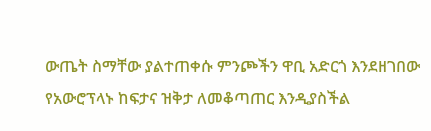ውጤት ስማቸው ያልተጠቀሱ ምንጮችን ዋቢ አድርጎ እንደዘገበው የአውሮፕላኑ ከፍታና ዝቅታ ለመቆጣጠር እንዲያስችል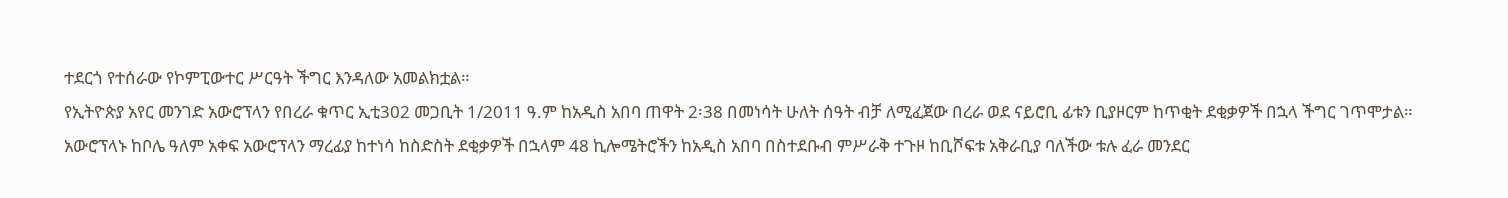ተደርጎ የተሰራው የኮምፒውተር ሥርዓት ችግር እንዳለው አመልክቷል።
የኢትዮጵያ አየር መንገድ አውሮፕላን የበረራ ቁጥር ኢቲ302 መጋቢት 1/2011 ዓ.ም ከአዲስ አበባ ጠዋት 2፡38 በመነሳት ሁለት ሰዓት ብቻ ለሚፈጀው በረራ ወደ ናይሮቢ ፊቱን ቢያዞርም ከጥቂት ደቂቃዎች በኋላ ችግር ገጥሞታል።
አውሮፕላኑ ከቦሌ ዓለም አቀፍ አውሮፕላን ማረፊያ ከተነሳ ከስድስት ደቂቃዎች በኋላም 48 ኪሎሜትሮችን ከአዲስ አበባ በስተደቡብ ምሥራቅ ተጉዞ ከቢሾፍቱ አቅራቢያ ባለችው ቱሉ ፈራ መንደር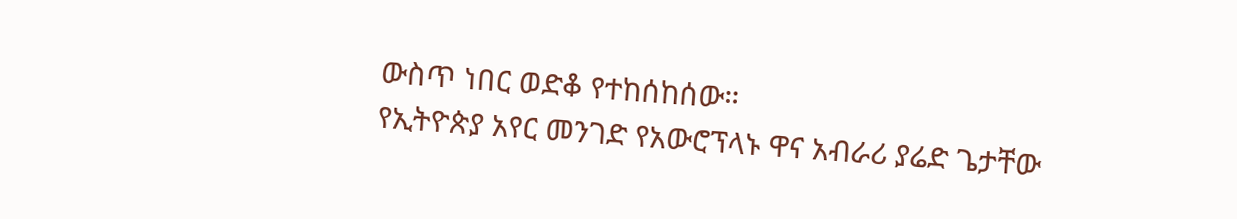ውስጥ ነበር ወድቆ የተከሰከሰው።
የኢትዮጵያ አየር መንገድ የአውሮፕላኑ ዋና አብራሪ ያሬድ ጌታቸው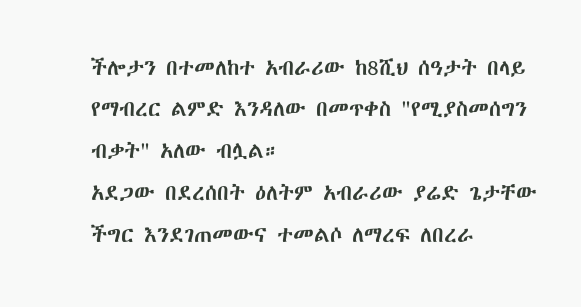ችሎታን በተመለከተ አብራሪው ከ8ሺህ ሰዓታት በላይ የማብረር ልምድ እንዳለው በመጥቀስ "የሚያስመሰግን ብቃት" አለው ብሏል።
አደጋው በደረሰበት ዕለትም አብራሪው ያሬድ ጌታቸው ችግር እንደገጠመውና ተመልሶ ለማረፍ ለበረራ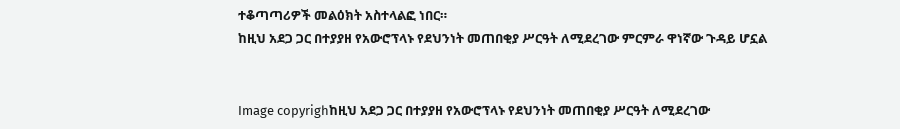ተቆጣጣሪዎች መልዕክት አስተላልፎ ነበር።
ከዚህ አደጋ ጋር በተያያዘ የአውሮፕላኑ የደህንነት መጠበቂያ ሥርዓት ለሚደረገው ምርምራ ዋነኛው ጉዳይ ሆኗል


Image copyrighከዚህ አደጋ ጋር በተያያዘ የአውሮፕላኑ የደህንነት መጠበቂያ ሥርዓት ለሚደረገው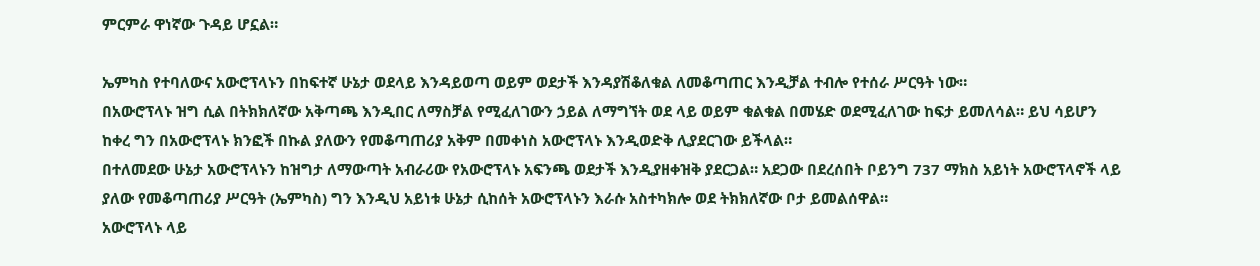ምርምራ ዋነኛው ጉዳይ ሆኗል።

ኤምካስ የተባለውና አውሮፕላኑን በከፍተኛ ሁኔታ ወደላይ እንዳይወጣ ወይም ወደታች እንዳያሽቆለቁል ለመቆጣጠር እንዲቻል ተብሎ የተሰራ ሥርዓት ነው።
በአውሮፕላኑ ዝግ ሲል በትክክለኛው አቅጣጫ እንዲበር ለማስቻል የሚፈለገውን ኃይል ለማግኘት ወደ ላይ ወይም ቁልቁል በመሄድ ወደሚፈለገው ከፍታ ይመለሳል። ይህ ሳይሆን ከቀረ ግን በአውሮፕላኑ ክንፎች በኩል ያለውን የመቆጣጠሪያ አቅም በመቀነስ አውሮፕላኑ እንዲወድቅ ሊያደርገው ይችላል።
በተለመደው ሁኔታ አውሮፕላኑን ከዝግታ ለማውጣት አብራሪው የአውሮፕላኑ አፍንጫ ወደታች እንዲያዘቀዝቅ ያደርጋል። አደጋው በደረሰበት ቦይንግ 737 ማክስ አይነት አውሮፕላኖች ላይ ያለው የመቆጣጠሪያ ሥርዓት (ኤምካስ) ግን እንዲህ አይነቱ ሁኔታ ሲከሰት አውሮፕላኑን እራሱ አስተካክሎ ወደ ትክክለኛው ቦታ ይመልሰዋል።
አውሮፕላኑ ላይ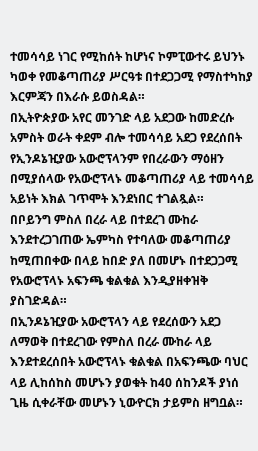ተመሳሳይ ነገር የሚከሰት ከሆነና ኮምፒውተሩ ይህንኑ ካወቀ የመቆጣጠሪያ ሥርዓቱ በተደጋጋሚ የማስተካከያ እርምጃን በእራሱ ይወስዳል።
በኢትዮጵያው አየር መንገድ ላይ አደጋው ከመድረሱ አምስት ወራት ቀደም ብሎ ተመሳሳይ አደጋ የደረሰበት የኢንዶኔዢያው አውሮፕላንም የበረራውን ማዕዘን በሚያሰላው የአውሮፕላኑ መቆጣጠሪያ ላይ ተመሳሳይ አይነት እክል ገጥሞት እንደነበር ተገልጿል።
በቦይንግ ምስለ በረራ ላይ በተደረገ ሙከራ እንደተረጋገጠው ኤምካስ የተባለው መቆጣጠሪያ ከሚጠበቀው በላይ ከበድ ያለ በመሆኑ በተደጋጋሚ የአውሮፕላኑ አፍንጫ ቁልቁል እንዲያዘቀዝቅ ያስገድዳል።
በኢንዶኔዢያው አውሮፕላን ላይ የደረሰውን አደጋ ለማወቅ በተደረገው የምስለ በረራ ሙከራ ላይ እንደተደረሰበት አውሮፕላኑ ቁልቁል በአፍንጫው ባህር ላይ ሊከሰከስ መሆኑን ያወቁት ከ40 ሰከንዶች ያነሰ ጊዜ ሲቀራቸው መሆኑን ኒውዮርክ ታይምስ ዘግቧል።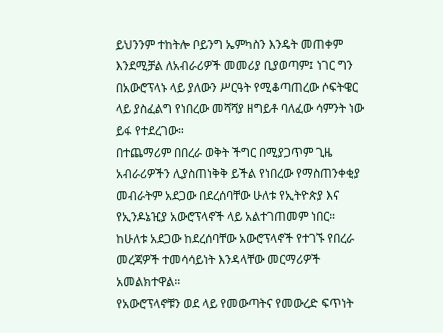ይህንንም ተከትሎ ቦይንግ ኤምካስን እንዴት መጠቀም እንደሚቻል ለአብራሪዎች መመሪያ ቢያወጣም፤ ነገር ግን በአውሮፕላኑ ላይ ያለውን ሥርዓት የሚቆጣጠረው ሶፍትዌር ላይ ያስፈልግ የነበረው መሻሻያ ዘግይቶ ባለፈው ሳምንት ነው ይፋ የተደረገው።
በተጨማሪም በበረራ ወቅት ችግር በሚያጋጥም ጊዜ አብራሪዎችን ሊያስጠነቅቅ ይችል የነበረው የማስጠንቀቂያ መብራትም አደጋው በደረሰባቸው ሁለቱ የኢትዮጵያ እና የኢንዶኔዢያ አውሮፕላኖች ላይ አልተገጠመም ነበር።
ከሁለቱ አደጋው ከደረሰባቸው አውሮፕላኖች የተገኙ የበረራ መረጃዎች ተመሳሳይነት እንዳላቸው መርማሪዎች አመልክተዋል።
የአውሮፕላኖቹን ወደ ላይ የመውጣትና የመውረድ ፍጥነት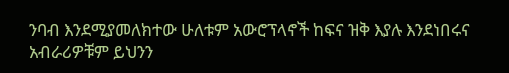ንባብ እንደሚያመለክተው ሁለቱም አውሮፕላኖች ከፍና ዝቅ እያሉ እንደነበሩና አብራሪዎቹም ይህንን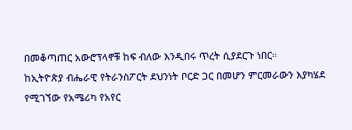በመቆጣጠር አውሮፕላኖቹ ከፍ ብለው እንዲበሩ ጥረት ሲያደርጉ ነበር።
ከኢትዮጵያ ብሔራዊ የትራንስፖርት ደህንነት ቦርድ ጋር በመሆን ምርመራውን እያካሄደ የሚገኘው የአሜሪካ የአየር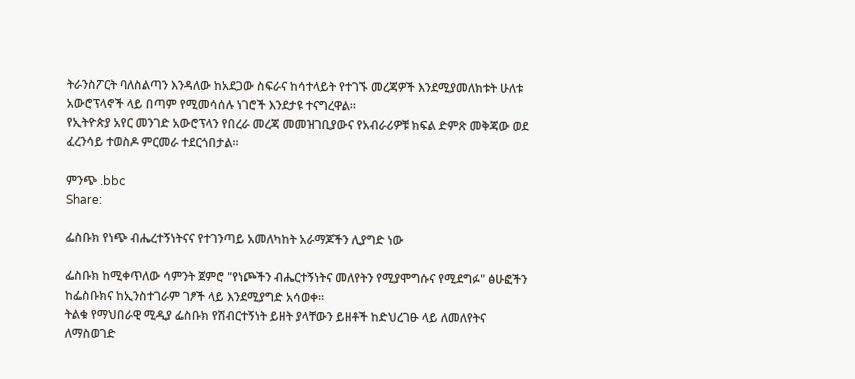ትራንስፖርት ባለስልጣን እንዳለው ከአደጋው ስፍራና ከሳተላይት የተገኙ መረጃዎች እንደሚያመለክቱት ሁለቱ አውሮፕላኖች ላይ በጣም የሚመሳሰሉ ነገሮች እንደታዩ ተናግረዋል።
የኢትዮጵያ አየር መንገድ አውሮፕላን የበረራ መረጃ መመዝገቢያውና የአብራሪዎቹ ክፍል ድምጽ መቅጃው ወደ ፈረንሳይ ተወስዶ ምርመራ ተደርጎበታል።

ምንጭ .bbc
Share:

ፌስቡክ የነጭ ብሔረተኝነትናና የተገንጣይ አመለካከት አራማጆችን ሊያግድ ነው

ፌስቡክ ከሚቀጥለው ሳምንት ጀምሮ "የነጮችን ብሔርተኝነትና መለየትን የሚያሞግሱና የሚደግፉ" ፅሁፎችን ከፌስቡክና ከኢንስተገራም ገፆች ላይ እንደሚያግድ አሳወቀ።
ትልቁ የማህበራዊ ሚዲያ ፌስቡክ የሽብርተኝነት ይዘት ያላቸውን ይዘቶች ከድህረገፁ ላይ ለመለየትና ለማስወገድ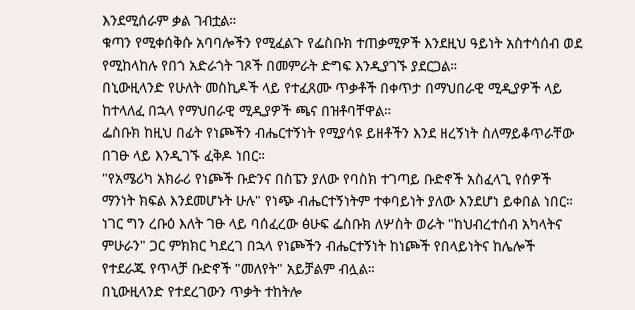እንደሚሰራም ቃል ገብቷል።
ቁጣን የሚቀሰቅሱ አባባሎችን የሚፈልጉ የፌስቡክ ተጠቃሚዎች እንደዚህ ዓይነት አስተሳሰብ ወደ የሚከላከሉ የበጎ አድራጎት ገጾች በመምራት ድግፍ እንዲያገኙ ያደርጋል።
በኒውዚላንድ የሁለት መስኪዶች ላይ የተፈጸሙ ጥቃቶች በቀጥታ በማህበራዊ ሚዲያዎች ላይ ከተላለፈ በኋላ የማህበራዊ ሚዲያዎች ጫና በዝቶባቸዋል።
ፌስቡክ ከዚህ በፊት የነጮችን ብሔርተኝነት የሚያሳዩ ይዘቶችን እንደ ዘረኝነት ስለማይቆጥራቸው በገፁ ላይ እንዲገኙ ፈቅዶ ነበር።
"የአሜሪካ አክራሪ የነጮች ቡድንና በስፔን ያለው የባስክ ተገጣይ ቡድኖች አስፈላጊ የሰዎች ማንነት ክፍል እንደመሆኑት ሁሉ" የነጭ ብሔርተኝነትም ተቀባይነት ያለው እንደሆነ ይቀበል ነበር።
ነገር ግን ረቡዕ እለት ገፁ ላይ ባሰፈረው ፅሁፍ ፌስቡክ ለሦስት ወራት "ከህብረተሰብ አካላትና ምሁራን" ጋር ምክክር ካደረገ በኋላ የነጮችን ብሔርተኝነት ከነጮች የበላይነትና ከሌሎች የተደራጁ የጥላቻ ቡድኖች "መለየት" አይቻልም ብሏል።
በኒውዚላንድ የተደረገውን ጥቃት ተከትሎ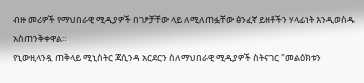ብዙ መሪዎች የማህበራዊ ሚዲያዎች በገፆቻቸው ላይ ለሚለጠፏቸው ፅንፈኛ ይዘቶችን ሃላፊነት እንዲወስዱ አስጠንቅቀዋል።
የኒውዚላንዷ ጠቅላይ ሚኒስትር ጃሲንዳ አርደርን ስለማህበራዊ ሚዲያዎች ስትናገር "መልዕክቱን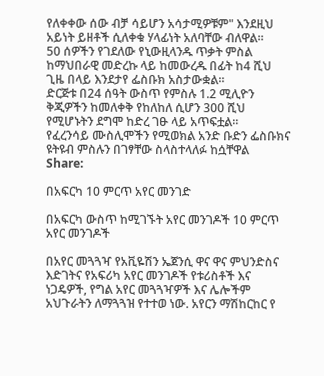የለቀቀው ሰው ብቻ ሳይሆን አሳታሚዎቹም" እንደዚህ አይነት ይዘቶች ሲለቀቁ ሃላፊነት አለባቸው ብለዋል።
50 ሰዎችን የገደለው የኒውዚላንዱ ጥቃት ምስል ከማህበራዊ መድረኩ ላይ ከመውረዱ በፊት ከ4 ሺህ ጊዜ በላይ እንደታየ ፌስቡክ አስታውቋል።
ድርጅቱ በ24 ሰዓት ውስጥ የምስሉ 1.2 ሚሊዮን ቅጂዎችን ከመለቀቅ የከለከለ ሲሆን 300 ሺህ የሚሆኑትን ደግሞ ከድረ ገፁ ላይ አጥፍቷል።
የፈረንሳይ ሙስሊሞችን የሚወክል አንድ ቡድን ፌስቡክና ዩትዩብ ምስሉን በገፃቸው ስላስተላለፉ ከሷቸዋል
Share:

በአፍርካ 10 ምርጥ አየር መንገድ

በአፍርካ ውስጥ ከሚገኙት አየር መንገዶች 10 ምርጥ አየር መንገዶች

በአየር መጓጓዣ የአቪዬሽን ኤጀንሲ ዋና ዋና ምህንድስና እድገትና የአፍሪካ አየር መንገዶች የቱሪስቶች እና ነጋዴዎች, የግል አየር መጓጓዣዎች እና ሌሎችም አህጉራትን ለማጓጓዝ የተተወ ነው. አየርን ማሽከርከር የ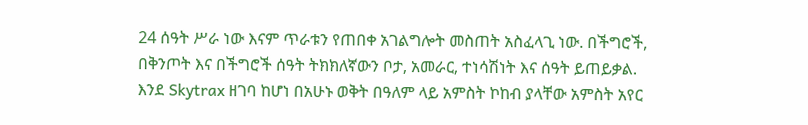24 ሰዓት ሥራ ነው እናም ጥራቱን የጠበቀ አገልግሎት መስጠት አስፈላጊ ነው. በችግሮች, በቅንጦት እና በችግሮች ሰዓት ትክክለኛውን ቦታ, አመራር, ተነሳሽነት እና ሰዓት ይጠይቃል. እንደ Skytrax ዘገባ ከሆነ በአሁኑ ወቅት በዓለም ላይ አምስት ኮከብ ያላቸው አምስት አየር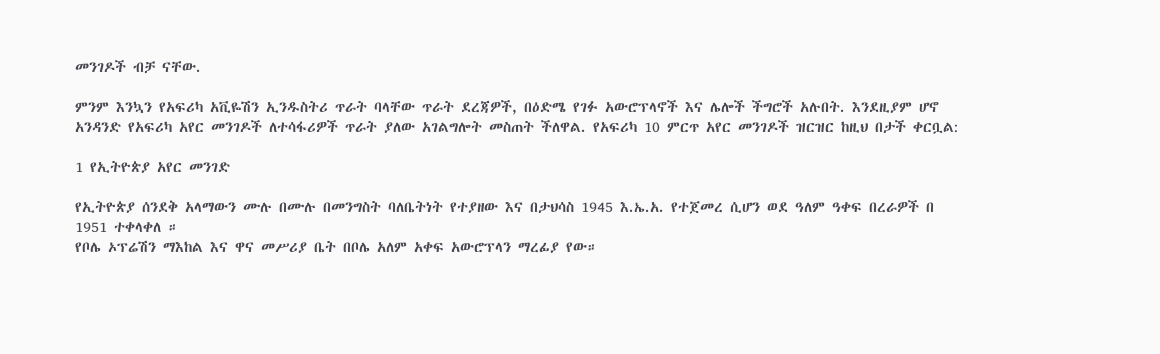መንገዶች ብቻ ናቸው.

ምንም እንኳን የአፍሪካ አቪዬሽን ኢንዱስትሪ ጥራት ባላቸው ጥራት ደረጃዎች, በዕድሜ የገፉ አውሮፕላኖች እና ሌሎች ችግሮች አሉበት. እንደዚያም ሆኖ አንዳንድ የአፍሪካ አየር መንገዶች ለተሳፋሪዎች ጥራት ያለው አገልግሎት መስጠት ችለዋል. የአፍሪካ 10 ምርጥ አየር መንገዶች ዝርዝር ከዚህ በታች ቀርቧል:

1 የኢትዮጵያ አየር መንገድ

የኢትዮጵያ ሰንደቅ አላማውን ሙሉ በሙሉ በመንግስት ባለቤትነት የተያዘው እና በታህሳስ 1945 እ.ኤ.አ. የተጀመረ ሲሆን ወደ ዓለም ዓቀፍ በረራዎች በ 1951 ተቀላቀለ ።
የቦሌ ኦፕሬሽን ማእከል እና ዋና መሥሪያ ቤት በቦሌ አለም አቀፍ አውሮፕላን ማረፊያ የው።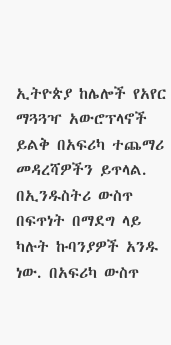ኢትዮጵያ ከሌሎች የአየር ማጓጓዣ አውሮፕላኖች ይልቅ በአፍሪካ ተጨማሪ መዳረሻዎችን ይጥላል. በኢንዱስትሪ ውስጥ በፍጥነት በማደግ ላይ ካሉት ኩባንያዎች አንዱ ነው. በአፍሪካ ውስጥ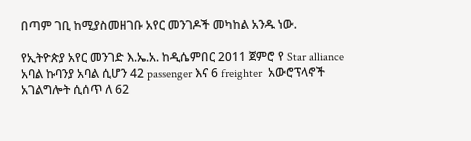በጣም ገቢ ከሚያስመዘገቡ አየር መንገዶች መካከል አንዱ ነው.

የኢትዮጵያ አየር መንገድ እ.ኤ.አ. ከዲሴምበር 2011 ጀምሮ የ Star alliance አባል ኩባንያ አባል ሲሆን 42 passenger እና 6 freighter  አውሮፕላኖች አገልግሎት ሲሰጥ ለ 62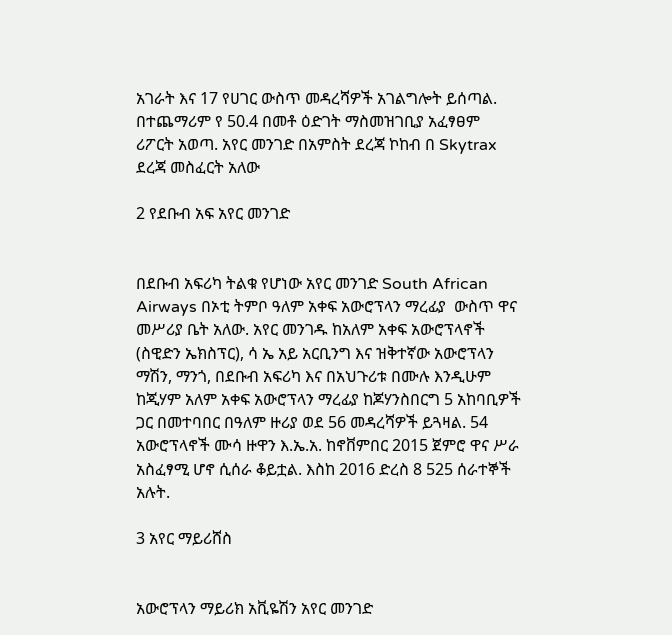አገራት እና 17 የሀገር ውስጥ መዳረሻዎች አገልግሎት ይሰጣል.
በተጨማሪም የ 50.4 በመቶ ዕድገት ማስመዝገቢያ አፈፃፀም ሪፖርት አወጣ. አየር መንገድ በአምስት ደረጃ ኮከብ በ Skytrax ደረጃ መስፈርት አለው

2 የደቡብ አፍ አየር መንገድ


በደቡብ አፍሪካ ትልቁ የሆነው አየር መንገድ South African Airways በኦቲ ትምቦ ዓለም አቀፍ አውሮፕላን ማረፊያ  ውስጥ ዋና መሥሪያ ቤት አለው. አየር መንገዱ ከአለም አቀፍ አውሮፕላኖች (ስዊድን ኤክስፕር), ሳ ኤ አይ አርቢንግ እና ዝቅተኛው አውሮፕላን ማሽን, ማንጎ, በደቡብ አፍሪካ እና በአህጉሪቱ በሙሉ እንዲሁም ከጂሃም አለም አቀፍ አውሮፕላን ማረፊያ ከጆሃንስበርግ 5 አከባቢዎች ጋር በመተባበር በዓለም ዙሪያ ወደ 56 መዳረሻዎች ይጓዛል. 54 አውሮፕላኖች ሙሳ ዙዋን እ.ኤ.አ. ከኖቨምበር 2015 ጀምሮ ዋና ሥራ አስፈፃሚ ሆኖ ሲሰራ ቆይቷል. እስከ 2016 ድረስ 8 525 ሰራተኞች አሉት.

3 አየር ማይሪሸስ


አውሮፕላን ማይሪክ አቪዬሽን አየር መንገድ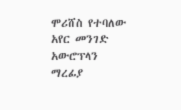ሞሪሸስ የተባለው አየር መንገድ አውሮፕላን ማረፊያ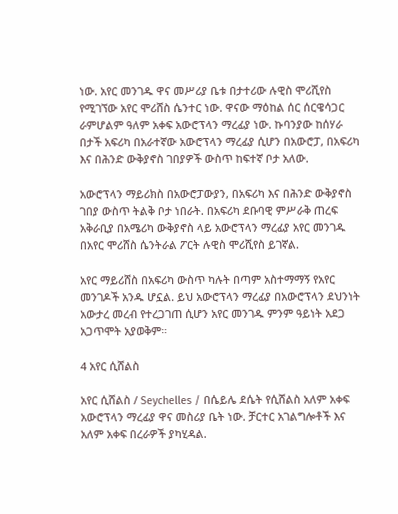ነው. አየር መንገዱ ዋና መሥሪያ ቤቱ በታተሪው ሉዊስ ሞሪሺየስ የሚገኘው አየር ሞሪሸስ ሴንተር ነው. ዋናው ማዕከል ሰር ሰርዌሳጋር ራምሆልም ዓለም አቀፍ አውሮፕላን ማረፊያ ነው. ኩባንያው ከሰሃራ በታች አፍሪካ በአራተኛው አውሮፕላን ማረፊያ ሲሆን በአውሮፓ, በአፍሪካ እና በሕንድ ውቅያኖስ ገበያዎች ውስጥ ከፍተኛ ቦታ አለው.

አውሮፕላን ማይሪክስ በአውሮፓውያን, በአፍሪካ እና በሕንድ ውቅያኖስ ገበያ ውስጥ ትልቅ ቦታ ነበራት. በአፍሪካ ደቡባዊ ምሥራቅ ጠረፍ አቅራቢያ በአሜሪካ ውቅያኖስ ላይ አውሮፕላን ማረፊያ አየር መንገዱ በአየር ሞሪሸስ ሴንትራል ፖርት ሉዊስ ሞሪሺየስ ይገኛል.

አየር ማይሪሸስ በአፍሪካ ውስጥ ካሉት በጣም አስተማማኝ የአየር መንገዶች አንዱ ሆኗል. ይህ አውሮፕላን ማረፊያ በአውሮፕላን ደህንነት አውታረ መረብ የተረጋገጠ ሲሆን አየር መንገዱ ምንም ዓይነት አደጋ አጋጥሞት አያወቅም።

4 አየር ሲሸልስ

አየር ሲሸልስ / Seychelles / በሴይሌ ደሴት የሲሸልስ አለም አቀፍ አውሮፕላን ማረፊያ ዋና መስሪያ ቤት ነው. ቻርተር አገልግሎቶች እና አለም አቀፍ በረራዎች ያካሂዳል.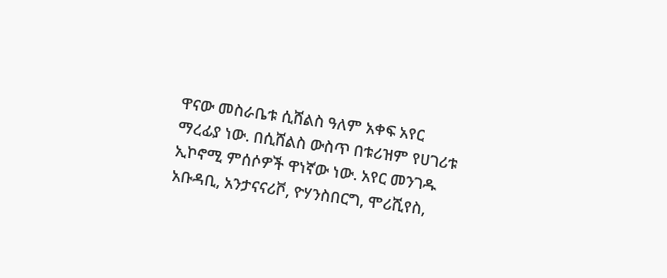ዋናው መስራቤቱ ሲሸልስ ዓለም አቀፍ አየር ማረፊያ ነው. በሲሸልስ ውስጥ በቱሪዝም የሀገሪቱ ኢኮኖሚ ምሰሶዎች ዋነኛው ነው. አየር መንገዱ አቡዳቢ, አንታናናሪቮ, ዮሃንስበርግ, ሞሪሺየስ,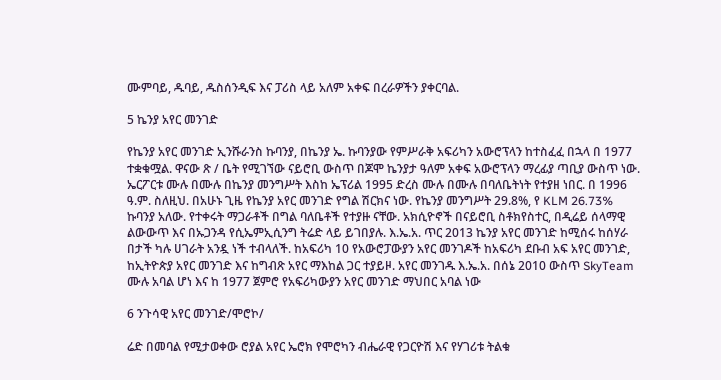ሙምባይ, ዱባይ, ዱስሰንዲፍ እና ፓሪስ ላይ አለም አቀፍ በረራዎችን ያቀርባል.

5 ኬንያ አየር መንገድ

የኬንያ አየር መንገድ ኢንሹራንስ ኩባንያ, በኬንያ ኤ. ኩባንያው የምሥራቅ አፍሪካን አውሮፕላን ከተስፈፈ በኋላ በ 1977 ተቋቁሟል. ዋናው ጽ / ቤት የሚገኘው ናይሮቢ ውስጥ በጆሞ ኬንያታ ዓለም አቀፍ አውሮፕላን ማረፊያ ጣቢያ ውስጥ ነው. ኤርፖርቱ ሙሉ በሙሉ በኬንያ መንግሥት እስከ ኤፕሪል 1995 ድረስ ሙሉ በሙሉ በባለቤትነት የተያዘ ነበር. በ 1996 ዓ.ም. ስለዚህ. በአሁኑ ጊዜ የኬንያ አየር መንገድ የግል ሽርክና ነው. የኬንያ መንግሥት 29.8%, የ KLM 26.73% ኩባንያ አለው. የተቀሩት ማጋራቶች በግል ባለቤቶች የተያዙ ናቸው. አክሲዮኖች በናይሮቢ ስቶክየስተር, በዲሬይ ሰላማዊ ልውውጥ እና በኡጋንዳ የሲኤምኢሲንግ ትሬድ ላይ ይገበያሉ. እ.ኤ.አ. ጥር 2013 ኬንያ አየር መንገድ ከሚሰሩ ከሰሃራ በታች ካሉ ሀገራት አንዷ ነች ተብላለች. ከአፍሪካ 10 የአውሮፓውያን አየር መንገዶች ከአፍሪካ ደቡብ አፍ አየር መንገድ, ከኢትዮጵያ አየር መንገድ እና ከግብጽ አየር ማእከል ጋር ተያይዞ. አየር መንገዱ እ.ኤ.አ. በሰኔ 2010 ውስጥ SkyTeam ሙሉ አባል ሆነ እና ከ 1977 ጀምሮ የአፍሪካውያን አየር መንገድ ማህበር አባል ነው

6 ንጉሳዊ አየር መንገድ/ሞሮኮ/

ሬድ በመባል የሚታወቀው ሮያል አየር ኤሮክ የሞሮካን ብሔራዊ የጋርዮሽ እና የሃገሪቱ ትልቁ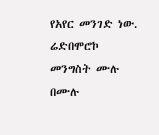የአየር መንገድ ነው. ሬድበሞሮኮ መንግስት ሙሉ በሙሉ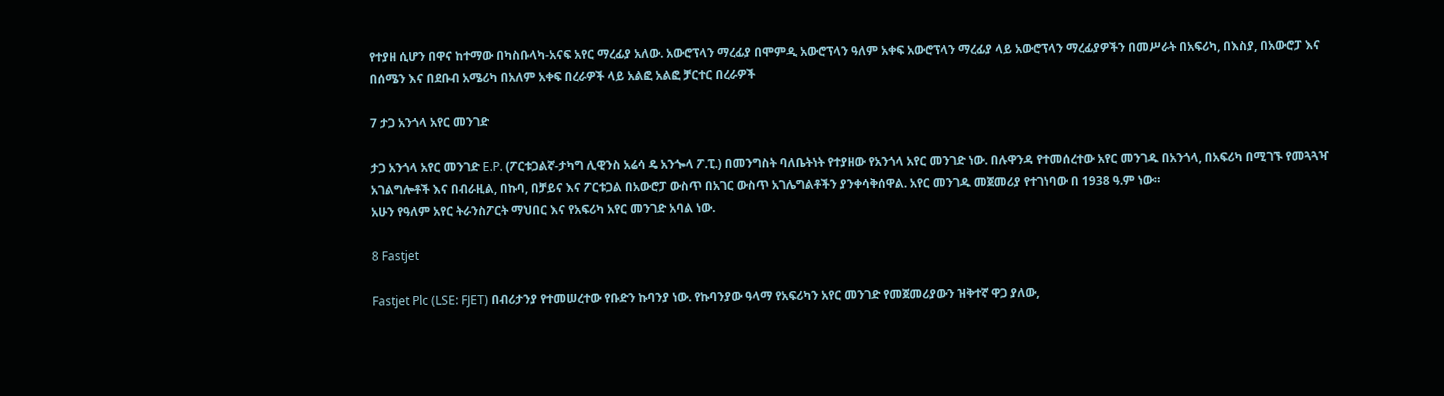የተያዘ ሲሆን በዋና ከተማው በካስቡላካ-አናፍ አየር ማረፊያ አለው. አውሮፕላን ማረፊያ በሞምዲ አውሮፕላን ዓለም አቀፍ አውሮፕላን ማረፊያ ላይ አውሮፕላን ማረፊያዎችን በመሥራት በአፍሪካ, በእስያ, በአውሮፓ እና በሰሜን እና በደቡብ አሜሪካ በአለም አቀፍ በረራዎች ላይ አልፎ አልፎ ቻርተር በረራዎች

7 ታጋ አንጎላ አየር መንገድ

ታጋ አንጎላ አየር መንገድ E.P. (ፖርቱጋልኛ-ታካግ ሊዊንስ አሬሳ ዴ አንጐላ ፖ.ፒ.) በመንግስት ባለቤትነት የተያዘው የአንጎላ አየር መንገድ ነው. በሉዋንዳ የተመሰረተው አየር መንገዱ በአንጎላ, በአፍሪካ በሚገኙ የመጓጓዣ አገልግሎቶች እና በብራዚል, በኩባ, በቻይና እና ፖርቱጋል በአውሮፓ ውስጥ በአገር ውስጥ አገሌግልቶችን ያንቀሳቅሰዋል. አየር መንገዱ መጀመሪያ የተገነባው በ 1938 ዓ.ም ነው።
አሁን የዓለም አየር ትራንስፖርት ማህበር እና የአፍሪካ አየር መንገድ አባል ነው.

8 Fastjet

Fastjet Plc (LSE: FJET) በብሪታንያ የተመሠረተው የቡድን ኩባንያ ነው. የኩባንያው ዓላማ የአፍሪካን አየር መንገድ የመጀመሪያውን ዝቅተኛ ዋጋ ያለው,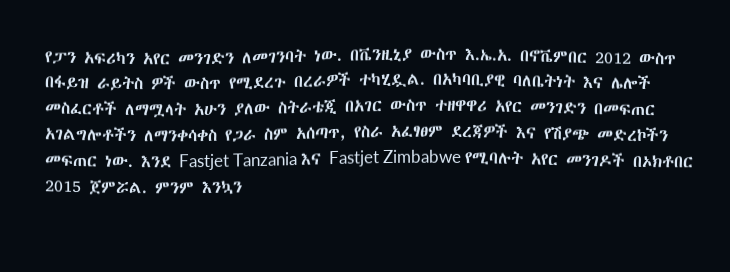የፓን አፍሪካን አየር መንገድን ለመገንባት ነው. በቬንዚኒያ ውስጥ እ.ኤ.አ. በኖቬምበር 2012 ውስጥ በፋይዝ ራይትስ ዎች ውስጥ የሚደረጉ በረራዎች ተካሂዷል. በአካባቢያዊ ባለቤትነት እና ሌሎች መስፈርቶች ለማሟላት አሁን ያለው ስትራቴጂ በአገር ውስጥ ተዘዋዋሪ አየር መንገድን በመፍጠር አገልግሎቶችን ለማንቀሳቀስ የጋራ ስም አሰጣጥ, የስራ አፈፃፀም ደረጃዎች እና የሽያጭ መድረኮችን መፍጠር ነው. እንደ Fastjet Tanzania እና Fastjet Zimbabwe የሚባሉት አየር መንገዶች በኦክቶበር 2015 ጀምሯል. ምንም እንኳን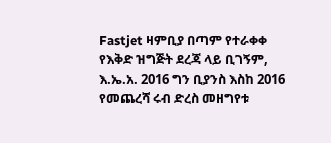Fastjet ዛምቢያ በጣም የተራቀቀ የእቅድ ዝግጅት ደረጃ ላይ ቢገኝም, እ.ኤ.አ. 2016 ግን ቢያንስ እስከ 2016 የመጨረሻ ሩብ ድረስ መዘግየቱ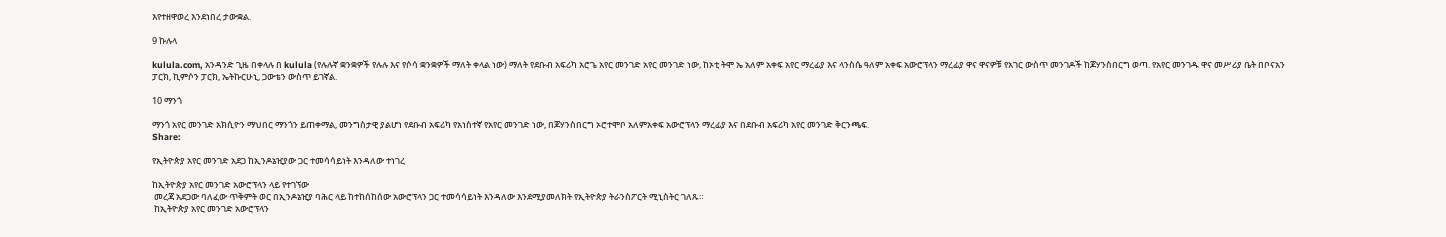እየተዘዋወረ እንደነበረ ታውቋል.

9 ኩሉላ

kulula.com, አንዳንድ ጊዜ በቀላሉ በ kulula (የሉሉኛ ቋንቋዎች የሉሉ እና የሶሳ ቋንቋዎች ማለት ቀላል ነው) ማለት የደቡብ አፍሪካ አሮጌ አየር መንገድ አየር መንገድ ነው, ከኦቲ ትሞ ኤ አለም አቀፍ አየር ማረፊያ እና ላንስሴ ዓለም አቀፍ አውሮፕላን ማረፊያ ዋና ዋናዎቹ የአገር ውስጥ መንገዶች ከጆሃንስበርግ ወጣ. የአየር መንገዱ ዋና መሥሪያ ቤት በቦናአን ፓርክ, ኪምሶን ፓርክ, ኤትኩርሁኒ, ጋውቴን ውስጥ ይገኛል.

10 ማንጎ

ማንጎ አየር መንገድ አክሲዮን ማህበር ማንጎን ይጠቀማል, መንግስታዊ ያልሆነ የደቡብ አፍሪካ የአነስተኛ የአየር መንገድ ነው, በጆሃንስበርግ ኦሮተሞቦ አለምአቀፍ አውሮፕላን ማረፊያ እና በደቡብ አፍሪካ አየር መንገድ ቅርንጫፍ.
Share:

የኢትዮጵያ አየር መንገድ አደጋ ከኢንዶኔዢያው ጋር ተመሳሳይነት እንዳለው ተነገረ

ከኢትዮጵያ አየር መንገድ አውሮፕላን ላይ የተገኘው
 መረጃ አደጋው ባለፈው ጥቅምት ወር በኢንዶኔዢያ ባሕር ላይ ከተከሰከሰው አውሮፕላን ጋር ተመሳሳይነት እንዳለው እንደሚያመለክት የኢትዮጵያ ትራንስፖርት ሚኒስትር ገለጹ።
 ከኢትዮጵያ አየር መንገድ አውሮፕላን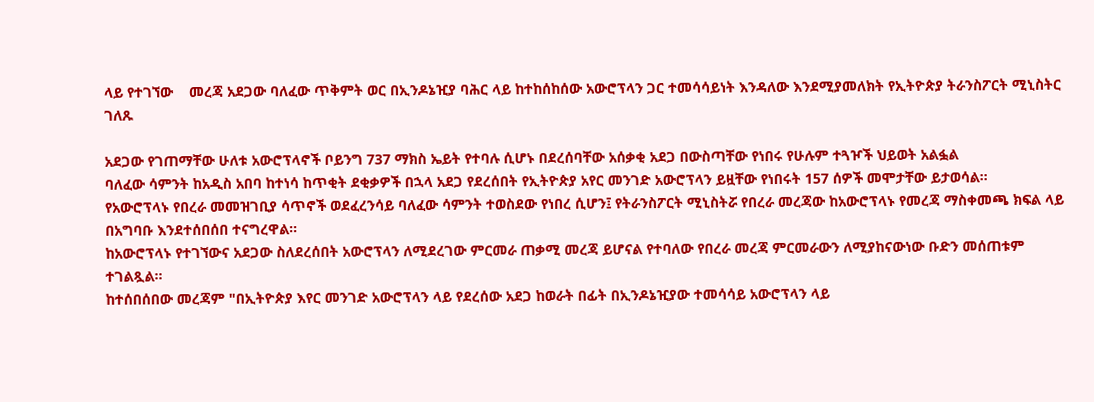ላይ የተገኘው    መረጃ አደጋው ባለፈው ጥቅምት ወር በኢንዶኔዢያ ባሕር ላይ ከተከሰከሰው አውሮፕላን ጋር ተመሳሳይነት እንዳለው እንደሚያመለክት የኢትዮጵያ ትራንስፖርት ሚኒስትር ገለጹ

አደጋው የገጠማቸው ሁለቱ አውሮፕላኖች ቦይንግ 737 ማክስ ኤይት የተባሉ ሲሆኑ በደረሰባቸው አሰቃቂ አደጋ በውስጣቸው የነበሩ የሁሉም ተጓዦች ህይወት አልፏል
ባለፈው ሳምንት ከአዲስ አበባ ከተነሳ ከጥቂት ደቂቃዎች በኋላ አደጋ የደረሰበት የኢትዮጵያ አየር መንገድ አውሮፕላን ይዟቸው የነበሩት 157 ሰዎች መሞታቸው ይታወሳል።
የአውሮፕላኑ የበረራ መመዝገቢያ ሳጥኖች ወደፈረንሳይ ባለፈው ሳምንት ተወስደው የነበረ ሲሆን፤ የትራንስፖርት ሚኒስትሯ የበረራ መረጃው ከአውሮፕላኑ የመረጃ ማስቀመጫ ክፍል ላይ በአግባቡ እንደተሰበሰበ ተናግረዋል።
ከአውሮፕላኑ የተገኘውና አደጋው ስለደረሰበት አውሮፕላን ለሚደረገው ምርመራ ጠቃሚ መረጃ ይሆናል የተባለው የበረራ መረጃ ምርመራውን ለሚያከናውነው ቡድን መሰጠቱም ተገልጿል።
ከተሰበሰበው መረጃም "በኢትዮጵያ እየር መንገድ አውሮፕላን ላይ የደረሰው አደጋ ከወራት በፊት በኢንዶኔዢያው ተመሳሳይ አውሮፕላን ላይ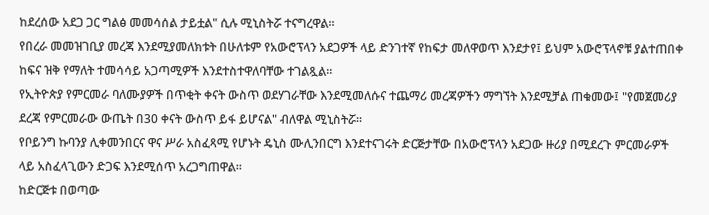ከደረሰው አደጋ ጋር ግልፅ መመሳሰል ታይቷል" ሲሉ ሚኒስትሯ ተናግረዋል።
የበረራ መመዝገቢያ መረጃ እንደሚያመለክቱት በሁለቱም የአውሮፕላን አደጋዎች ላይ ድንገተኛ የከፍታ መለዋወጥ እንደታየ፤ ይህም አውሮፕላኖቹ ያልተጠበቀ ከፍና ዝቅ የማለት ተመሳሳይ አጋጣሚዎች እንደተስተዋለባቸው ተገልጿል።
የኢትዮጵያ የምርመራ ባለሙያዎች በጥቂት ቀናት ውስጥ ወደሃገራቸው እንደሚመለሱና ተጨማሪ መረጃዎችን ማግኘት እንደሚቻል ጠቁመው፤ "የመጀመሪያ ደረጃ የምርመራው ውጤት በ30 ቀናት ውስጥ ይፋ ይሆናል" ብለዋል ሚኒስትሯ።
የቦይንግ ኩባንያ ሊቀመንበርና ዋና ሥራ አስፈጻሚ የሆኑት ዴኒስ ሙሊንበርግ እንደተናገሩት ድርጅታቸው በአውሮፕላን አደጋው ዙሪያ በሚደረጉ ምርመራዎች ላይ አስፈላጊውን ድጋፍ እንደሚሰጥ አረጋግጠዋል።
ከድርጅቱ በወጣው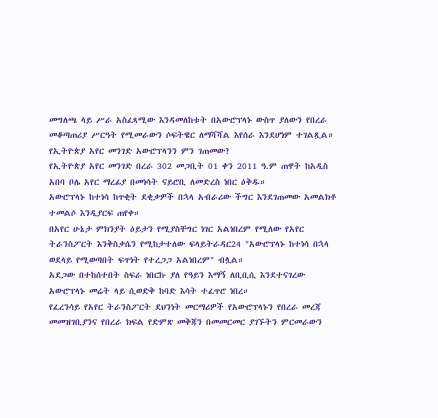መግለጫ ላይ ሥራ አስፈጻሚው እንዳመለከቱት በአውሮፕላኑ ውስጥ ያለውን የበረራ መቆጣጠሪያ ሥርዓት የሚመራውን ሶፍትዌር ለማሻሻል እየሰራ እንደሆነም ተገልጿል።
የኢትዮጵያ አየር መንገድ አውሮፕላንን ምን ገጠመው?
የኢትዮጵያ አየር መንገድ በረራ 302 መጋቢት 01 ቀን 2011 ዓ.ም ጠዋት ከአዲስ አበባ ቦሌ አየር ማረፊያ በመነሳት ናይሮቢ ለመድረስ ነበር ዕቅዱ።
አውሮፕላኑ ከተነሳ ከጥቂት ደቂቃዎች በኋላ አብራሪው ችግር እንደገጠመው አመልክቶ ተመልሶ እንዲያርፍ ጠየቀ።
በአየር ሁኔታ ምክንያት ዕይታን የሚያስቸግር ነገር አልነበረም የሚለው የአየር ትራንስፖርት እንቅስቃሴን የሚከታተለው ፍላይትራዳር24 "አውሮፕላኑ ከተነሳ በኋላ ወደላይ የሚወጣበት ፍጥነት የተረጋጋ አልነበረም" ብሏል።
አደጋው በተከሰተበት ስፍራ ነበርኩ ያለ የዓይን እማኝ ለቢቢሲ እንደተናገረው አውሮፕላኑ መሬት ላይ ሲወድቅ ከባድ እሳት ተፈጥሮ ነበረ።
የፈረንሳይ የአየር ትራንስፖርት ደህንነት መርማሪዎች የአውሮፕላኑን የበረራ መረጃ መመዝገቢያንና የበረራ ክፍል የድምጽ መቅጃን በመመርመር ያገኙትን ምርመራውን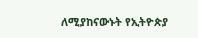ለሚያከናውኑት የኢትዮጵያ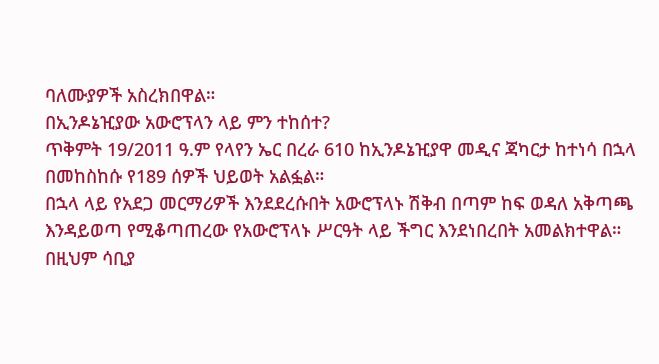ባለሙያዎች አስረክበዋል።
በኢንዶኔዢያው አውሮፕላን ላይ ምን ተከሰተ?
ጥቅምት 19/2011 ዓ.ም የላየን ኤር በረራ 610 ከኢንዶኔዢያዋ መዲና ጃካርታ ከተነሳ በኋላ በመከስከሱ የ189 ሰዎች ህይወት አልፏል።
በኋላ ላይ የአደጋ መርማሪዎች እንደደረሱበት አውሮፕላኑ ሽቅብ በጣም ከፍ ወዳለ አቅጣጫ እንዳይወጣ የሚቆጣጠረው የአውሮፕላኑ ሥርዓት ላይ ችግር እንደነበረበት አመልክተዋል።
በዚህም ሳቢያ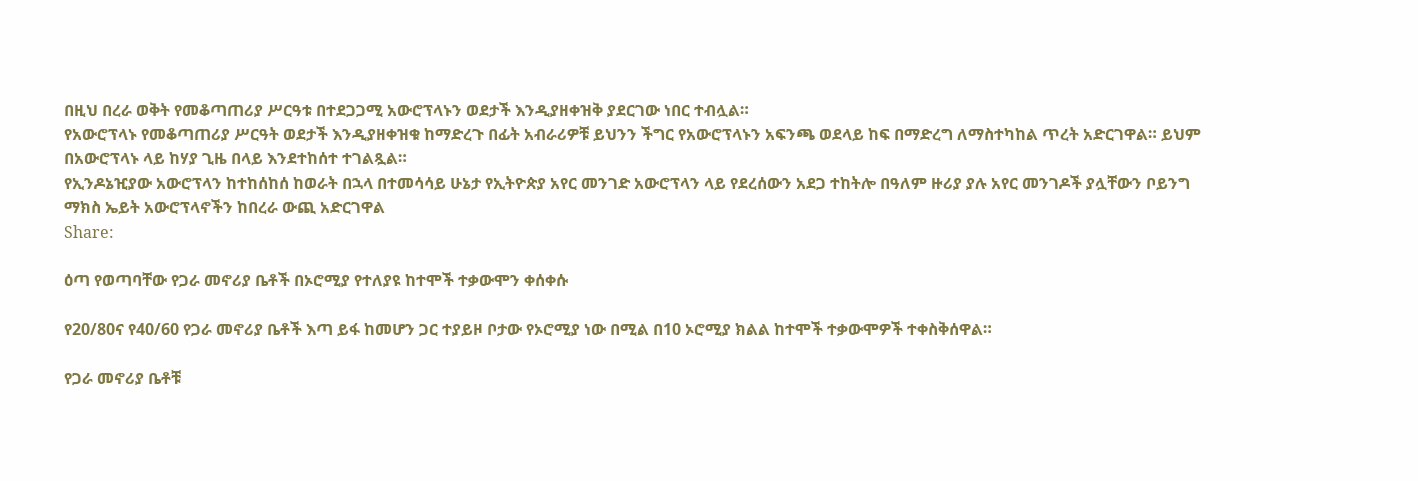በዚህ በረራ ወቅት የመቆጣጠሪያ ሥርዓቱ በተደጋጋሚ አውሮፕላኑን ወደታች እንዲያዘቀዝቅ ያደርገው ነበር ተብሏል።
የአውሮፕላኑ የመቆጣጠሪያ ሥርዓት ወደታች እንዲያዘቀዝቁ ከማድረጉ በፊት አብራሪዎቹ ይህንን ችግር የአውሮፕላኑን አፍንጫ ወደላይ ከፍ በማድረግ ለማስተካከል ጥረት አድርገዋል። ይህም በአውሮፕላኑ ላይ ከሃያ ጊዜ በላይ እንደተከሰተ ተገልጿል።
የኢንዶኔዢያው አውሮፕላን ከተከሰከሰ ከወራት በኋላ በተመሳሳይ ሁኔታ የኢትዮጵያ አየር መንገድ አውሮፕላን ላይ የደረሰውን አደጋ ተከትሎ በዓለም ዙሪያ ያሉ አየር መንገዶች ያሏቸውን ቦይንግ ማክስ ኤይት አውሮፕላኖችን ከበረራ ውጪ አድርገዋል
Share:

ዕጣ የወጣባቸው የጋራ መኖሪያ ቤቶች በኦሮሚያ የተለያዩ ከተሞች ተቃውሞን ቀሰቀሱ

የ20/80ና የ40/60 የጋራ መኖሪያ ቤቶች እጣ ይፋ ከመሆን ጋር ተያይዞ ቦታው የኦሮሚያ ነው በሚል በ10 ኦሮሚያ ክልል ከተሞች ተቃውሞዎች ተቀስቅሰዋል።

የጋራ መኖሪያ ቤቶቹ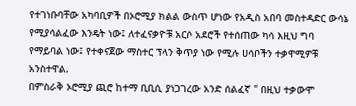የተገነቡባቸው አካባቢዎች በኦሮሚያ ክልል ውስጥ ሆነው የአዲስ አበባ መስተዳድር ውሳኔ የሚያሳልፈው እንዴት ነው፤ ለተፈናቃዮቹ አርሶ አደሮች የተሰጠው ካሳ እዚህ ግባ የማይባል ነው፤ የተቀናጀው ማስተር ፕላን ቅጥያ ነው የሚሉ ሀሳቦችን ተቃዋሚዎቹ አንስተዋል.
በምስራቅ ኦሮሚያ ጪሮ ከተማ ቢቢሲ ያነጋገረው አንድ ሰልፈኛ " በዚህ ተቃውሞ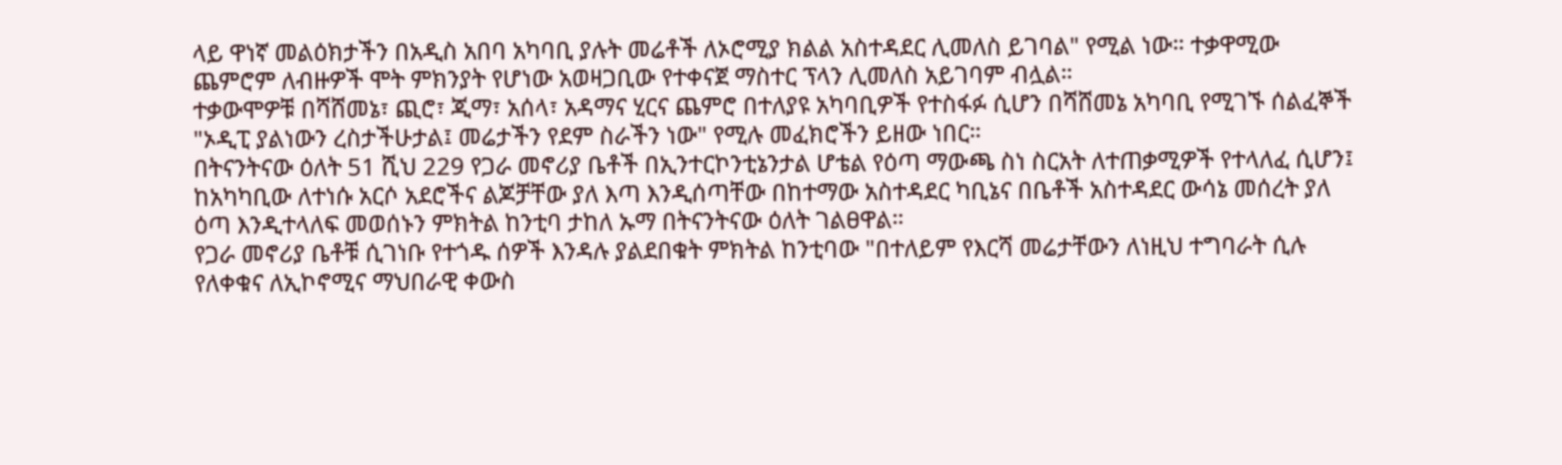ላይ ዋነኛ መልዕክታችን በአዲስ አበባ አካባቢ ያሉት መሬቶች ለኦሮሚያ ክልል አስተዳደር ሊመለስ ይገባል" የሚል ነው። ተቃዋሚው ጨምሮም ለብዙዎች ሞት ምክንያት የሆነው አወዛጋቢው የተቀናጀ ማስተር ፕላን ሊመለስ አይገባም ብሏል።
ተቃውሞዎቹ በሻሸመኔ፣ ጪሮ፣ ጂማ፣ አሰላ፣ አዳማና ሂርና ጨምሮ በተለያዩ አካባቢዎች የተስፋፉ ሲሆን በሻሸመኔ አካባቢ የሚገኙ ሰልፈኞች "ኦዲፒ ያልነውን ረስታችሁታል፤ መሬታችን የደም ስራችን ነው" የሚሉ መፈክሮችን ይዘው ነበር።
በትናንትናው ዕለት 51 ሺህ 229 የጋራ መኖሪያ ቤቶች በኢንተርኮንቲኔንታል ሆቴል የዕጣ ማውጫ ስነ ስርአት ለተጠቃሚዎች የተላለፈ ሲሆን፤ ከአካካቢው ለተነሱ አርሶ አደሮችና ልጆቻቸው ያለ እጣ እንዲሰጣቸው በከተማው አስተዳደር ካቢኔና በቤቶች አስተዳደር ውሳኔ መሰረት ያለ ዕጣ እንዲተላለፍ መወሰኑን ምክትል ከንቲባ ታከለ ኡማ በትናንትናው ዕለት ገልፀዋል።
የጋራ መኖሪያ ቤቶቹ ሲገነቡ የተጎዱ ሰዎች እንዳሉ ያልደበቁት ምክትል ከንቲባው "በተለይም የእርሻ መሬታቸውን ለነዚህ ተግባራት ሲሉ የለቀቁና ለኢኮኖሚና ማህበራዊ ቀውስ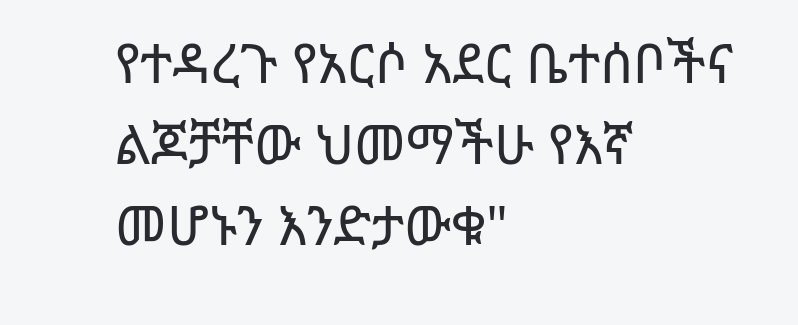የተዳረጉ የአርሶ አደር ቤተሰቦችና ልጆቻቸው ህመማችሁ የእኛ መሆኑን እንድታውቁ"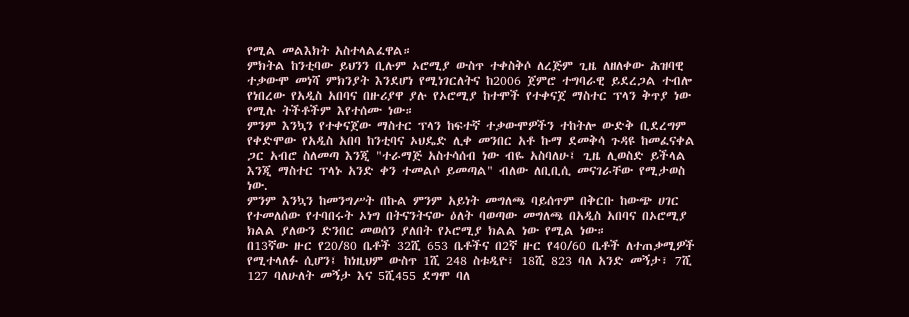የሚል መልእክት አስተላልፈዋል።
ምክትል ከንቲባው ይህንን ቢሉም ኦሮሚያ ውስጥ ተቀስቅሶ ለረጅም ጊዜ ለዘለቀው ሕዝባዊ ተቃውሞ መነሻ ምክንያት እንደሆነ የሚነገርለትና ከ2006 ጀምሮ ተግባራዊ ይደረጋል ተብሎ የነበረው የአዲስ አበባና በዙሪያዋ ያሉ የኦሮሚያ ከተሞች የተቀናጀ ማስተር ፕላን ቅጥያ ነው የሚሉ ትችቶችም እየተሰሙ ነው።
ምንም እንኳን የተቀናጀው ማስተር ፕላን ከፍተኛ ተቃውሞዎችን ተከትሎ ውድቅ ቢደረግም የቀድሞው የአዲስ አበባ ከንቲባና ኦህዴድ ሊቀ መንበር አቶ ኩማ ደመቅሳ ጉዳዩ ከመፈናቀል ጋር አብሮ ስለመጣ እንጂ "ተራማጅ አስተሳሰብ ነው ብዬ አስባለሁ፤ ጊዜ ሊወስድ ይችላል እንጂ ማስተር ፕላኑ አንድ ቀን ተመልሶ ይመጣል" ብለው ለቢቢሲ መናገራቸው የሚታወስ ነው.
ምንም እንኳን ከመንግሥት በኩል ምንም አይነት መግለጫ ባይሰጥም በቅርቡ ከውጭ ሀገር የተመለሰው የተባበሩት ኦነግ በትናንትናው ዕለት ባወጣው መግለጫ በአዲስ አበባና በኦሮሚያ ክልል ያለውን ድንበር መወሰን ያለበት የኦሮሚያ ክልል ነው የሚል ነው።
በ13ኛው ዙር የ20/80 ቤቶች 32ሺ 653 ቤቶችና በ2ኛ ዙር የ40/60 ቤቶች ለተጠቃሚዎች የሚተላለፉ ሲሆን፤ ከነዚህም ውስጥ 1ሺ 248 ስቱዲዮ፣ 18ሺ 823 ባለ አንድ መኝታ፣ 7ሺ 127 ባለሁለት መኝታ እና 5ሺ455 ደግሞ ባለ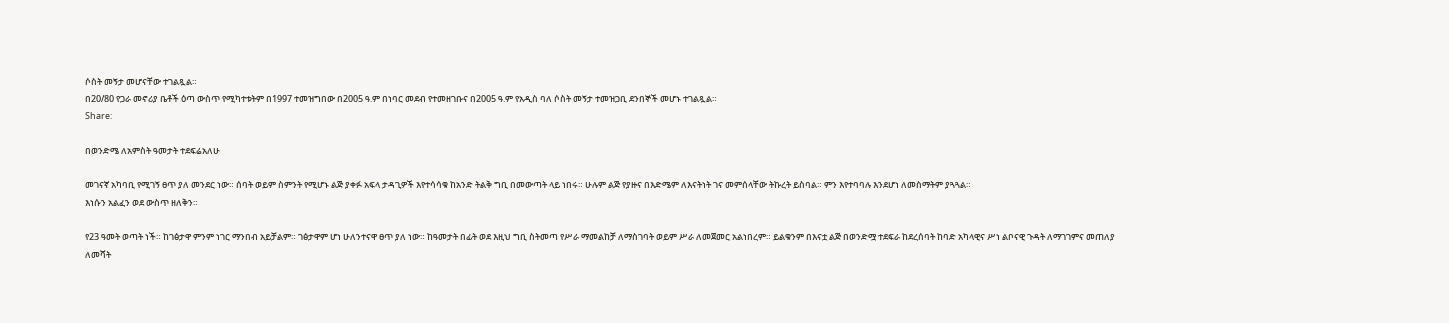ሶስት መኝታ መሆናቸው ተገልጿል።
በ20/80 የጋራ መኖሪያ ቤቶች ዕጣ ውስጥ የሚካተቱትም በ1997 ተመዝግበው በ2005 ዓ.ም በነባር መደብ የተመዘገቡና በ2005 ዓ.ም የአዲስ ባለ ሶስት መኝታ ተመዝጋቢ ደንበኞች መሆኑ ተገልጿል።
Share:

በወንድሜ ለአምስት ዓመታት ተደፍሬአለሁ

መገናኛ አካባቢ የሚገኝ ፀጥ ያለ መንደር ነው። ሰባት ወይም ስምንት የሚሆኑ ልጅ ያቀፉ አፍላ ታዳጊዎች እየተሳሳቁ ከአንድ ትልቅ ግቢ በመውጣት ላይ ነበሩ። ሁሉም ልጅ የያዙና በእድሜም ለእናትነት ገና መምሰላቸው ትኩረት ይስባል። ምን እየተባባሉ እንደሆነ ለመስማትም ያጓጓል።
እነሱን አልፈን ወደ ውስጥ ዘለቅን።

የ23 ዓመት ወጣት ነች። ከገፅታዋ ምንም ነገር ማንበብ አይቻልም። ገፅታዋም ሆነ ሁለንተናዋ ፀጥ ያለ ነው። ከዓመታት በፊት ወደ እዚህ ግቢ ስትመጣ የሥራ ማመልከቻ ለማስገባት ወይም ሥራ ለመጀመር አልነበረም። ይልቁንም በእናቷ ልጅ በወንድሟ ተደፍራ ከደረሰባት ከባድ አካላዊና ሥነ ልቦናዊ ጉዳት ለማገገምና መጠለያ ለመሻት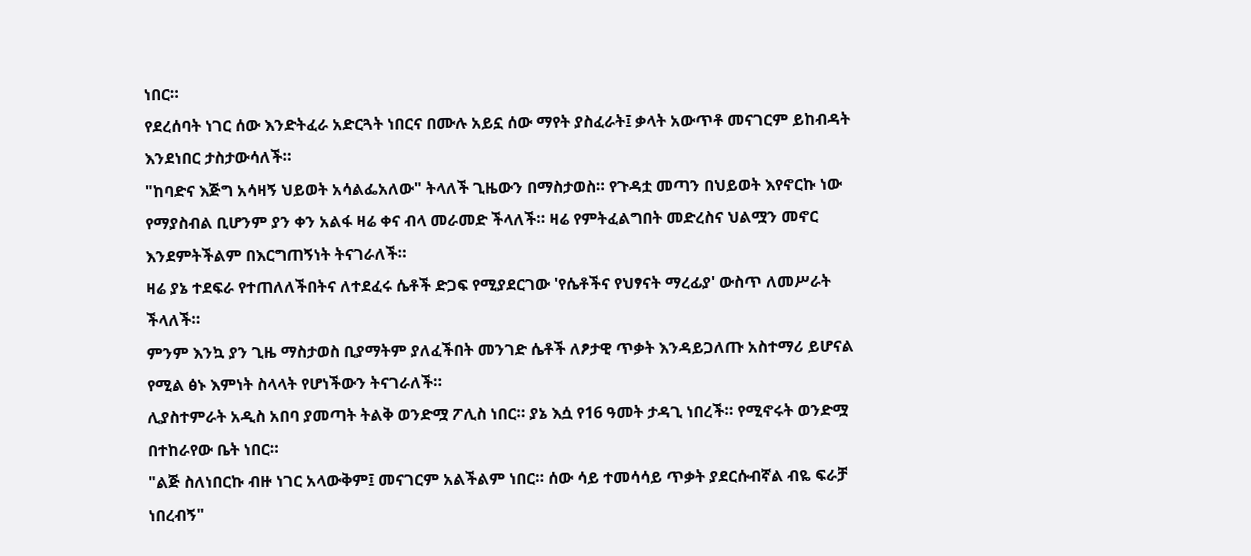ነበር።
የደረሰባት ነገር ሰው እንድትፈራ አድርጓት ነበርና በሙሉ አይኗ ሰው ማየት ያስፈራት፤ ቃላት አውጥቶ መናገርም ይከብዳት እንደነበር ታስታውሳለች።
"ከባድና እጅግ አሳዛኝ ህይወት አሳልፌአለው" ትላለች ጊዜውን በማስታወስ። የጉዳቷ መጣን በህይወት እየኖርኩ ነው የማያስብል ቢሆንም ያን ቀን አልፋ ዛሬ ቀና ብላ መራመድ ችላለች። ዛሬ የምትፈልግበት መድረስና ህልሟን መኖር እንደምትችልም በእርግጠኝነት ትናገራለች።
ዛሬ ያኔ ተደፍራ የተጠለለችበትና ለተደፈሩ ሴቶች ድጋፍ የሚያደርገው 'የሴቶችና የህፃናት ማረፊያ' ውስጥ ለመሥራት ችላለች።
ምንም እንኳ ያን ጊዜ ማስታወስ ቢያማትም ያለፈችበት መንገድ ሴቶች ለፆታዊ ጥቃት እንዳይጋለጡ አስተማሪ ይሆናል የሚል ፅኑ እምነት ስላላት የሆነችውን ትናገራለች።
ሊያስተምራት አዲስ አበባ ያመጣት ትልቅ ወንድሟ ፖሊስ ነበር። ያኔ እሷ የ16 ዓመት ታዳጊ ነበረች። የሚኖሩት ወንድሟ በተከራየው ቤት ነበር።
"ልጅ ስለነበርኩ ብዙ ነገር አላውቅም፤ መናገርም አልችልም ነበር። ሰው ሳይ ተመሳሳይ ጥቃት ያደርሱብኛል ብዬ ፍራቻ ነበረብኝ"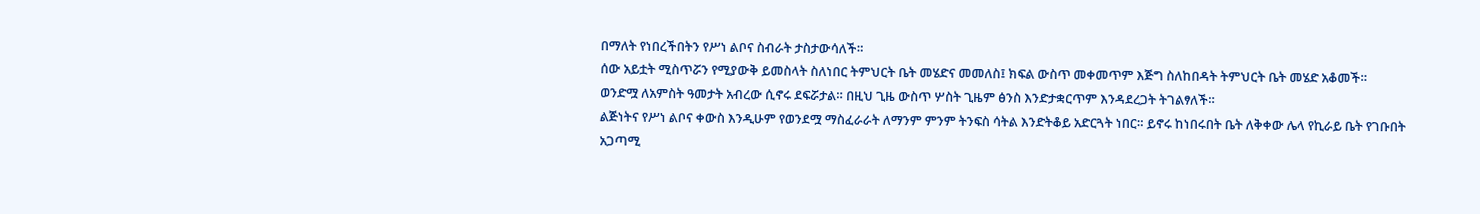በማለት የነበረችበትን የሥነ ልቦና ስብራት ታስታውሳለች።
ሰው አይቷት ሚስጥሯን የሚያውቅ ይመስላት ስለነበር ትምህርት ቤት መሄድና መመለስ፤ ክፍል ውስጥ መቀመጥም እጅግ ስለከበዳት ትምህርት ቤት መሄድ አቆመች።
ወንድሟ ለአምስት ዓመታት አብረው ሲኖሩ ደፍሯታል። በዚህ ጊዜ ውስጥ ሦስት ጊዜም ፅንስ እንድታቋርጥም እንዳደረጋት ትገልፃለች።
ልጅነትና የሥነ ልቦና ቀውስ እንዲሁም የወንደሟ ማስፈራራት ለማንም ምንም ትንፍስ ሳትል እንድትቆይ አድርጓት ነበር። ይኖሩ ከነበሩበት ቤት ለቅቀው ሌላ የኪራይ ቤት የገቡበት አጋጣሚ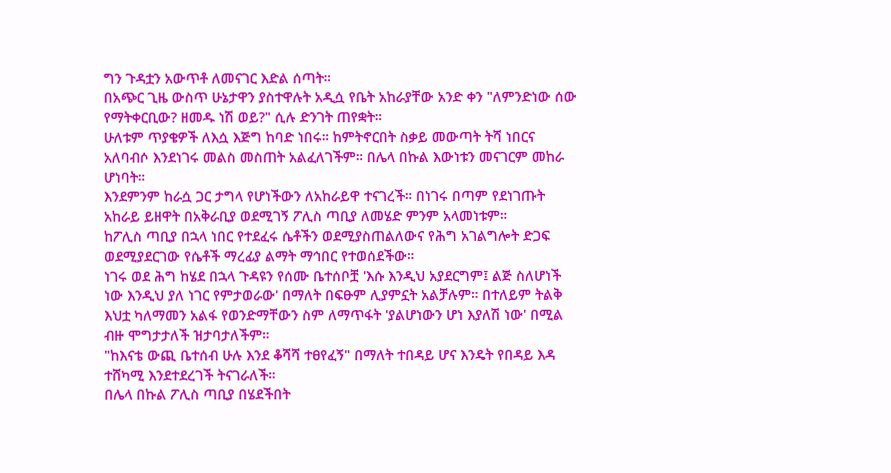ግን ጉዳቷን አውጥቶ ለመናገር እድል ሰጣት።
በአጭር ጊዜ ውስጥ ሁኔታዋን ያስተዋሉት አዲሷ የቤት አከራያቸው አንድ ቀን "ለምንድነው ሰው የማትቀርቢው? ዘመዱ ነሽ ወይ?" ሲሉ ድንገት ጠየቋት።
ሁለቱም ጥያቄዎች ለእሷ እጅግ ከባድ ነበሩ። ከምትኖርበት ስቃይ መውጣት ትሻ ነበርና አለባብሶ እንደነገሩ መልስ መስጠት አልፈለገችም። በሌላ በኩል እውነቱን መናገርም መከራ ሆነባት።
እንደምንም ከራሷ ጋር ታግላ የሆነችውን ለአከራይዋ ተናገረች። በነገሩ በጣም የደነገጡት አከራይ ይዘዋት በአቅራቢያ ወደሚገኝ ፖሊስ ጣቢያ ለመሄድ ምንም አላመነቱም።
ከፖሊስ ጣቢያ በኋላ ነበር የተደፈሩ ሴቶችን ወደሚያስጠልለውና የሕግ አገልግሎት ድጋፍ ወደሚያደርገው የሴቶች ማረፊያ ልማት ማኅበር የተወሰደችው።
ነገሩ ወደ ሕግ ከሄደ በኋላ ጉዳዩን የሰሙ ቤተሰቦቿ 'እሱ እንዲህ አያደርግም፤ ልጅ ስለሆነች ነው እንዲህ ያለ ነገር የምታወራው' በማለት በፍፁም ሊያምኗት አልቻሉም። በተለይም ትልቅ እህቷ ካለማመን አልፋ የወንድማቸውን ስም ለማጥፋት 'ያልሆነውን ሆነ እያለሽ ነው' በሚል ብዙ ሞግታታለች ዝታባታለችም።
"ከእናቴ ውጪ ቤተሰብ ሁሉ እንደ ቆሻሻ ተፀየፈኝ" በማለት ተበዳይ ሆና እንዴት የበዳይ እዳ ተሸካሚ እንደተደረገች ትናገራለች።
በሌላ በኩል ፖሊስ ጣቢያ በሄደችበት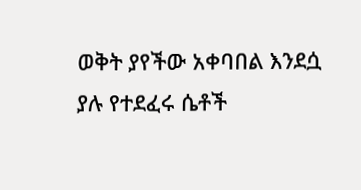ወቅት ያየችው አቀባበል እንደሷ ያሉ የተደፈሩ ሴቶች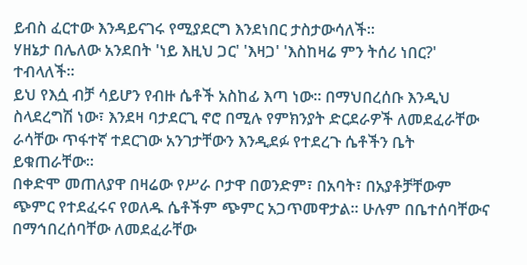ይብስ ፈርተው እንዳይናገሩ የሚያደርግ እንደነበር ታስታውሳለች።
ሃዘኔታ በሌለው አንደበት 'ነይ እዚህ ጋር' 'እዛጋ' 'እስከዛሬ ምን ትሰሪ ነበር?' ተብላለች።
ይህ የእሷ ብቻ ሳይሆን የብዙ ሴቶች አስከፊ እጣ ነው። በማህበረሰቡ እንዲህ ስላደረግሽ ነው፣ እንደዛ ባታደርጊ ኖሮ በሚሉ የምክንያት ድርደራዎች ለመደፈራቸው ራሳቸው ጥፋተኛ ተደርገው አንገታቸውን እንዲደፉ የተደረጉ ሴቶችን ቤት ይቁጠራቸው።
በቀድሞ መጠለያዋ በዛሬው የሥራ ቦታዋ በወንድም፣ በአባት፣ በአያቶቻቸውም ጭምር የተደፈሩና የወለዱ ሴቶችም ጭምር አጋጥመዋታል። ሁሉም በቤተሰባቸውና በማኅበረሰባቸው ለመደፈራቸው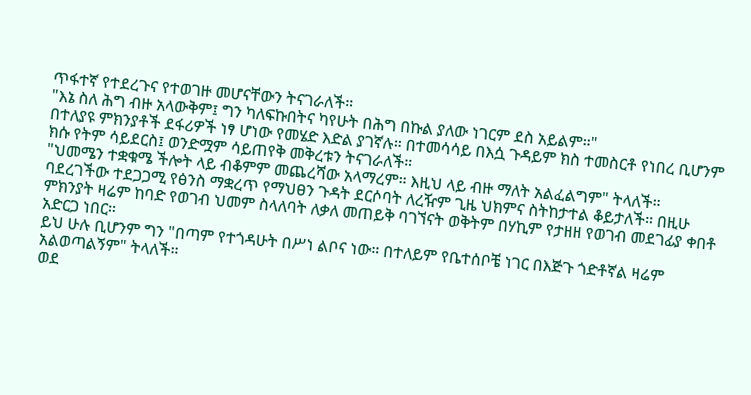ጥፋተኛ የተደረጉና የተወገዙ መሆናቸውን ትናገራለች።
"እኔ ስለ ሕግ ብዙ አላውቅም፤ ግን ካለፍኩበትና ካየሁት በሕግ በኩል ያለው ነገርም ደስ አይልም።"
በተለያዩ ምክንያቶች ደፋሪዎች ነፃ ሆነው የመሄድ እድል ያገኛሉ። በተመሳሳይ በእሷ ጉዳይም ክስ ተመስርቶ የነበረ ቢሆንም ክሱ የትም ሳይደርስ፤ ወንድሟም ሳይጠየቅ መቅረቱን ትናገራለች።
"ህመሜን ተቋቁሜ ችሎት ላይ ብቆምም መጨረሻው አላማረም። እዚህ ላይ ብዙ ማለት አልፈልግም" ትላለች።
ባደረገችው ተደጋጋሚ የፅንስ ማቋረጥ የማህፀን ጉዳት ደርሶባት ለረዥም ጊዜ ህክምና ስትከታተል ቆይታለች። በዚሁ ምክንያት ዛሬም ከባድ የወገብ ህመም ስላለባት ለቃለ መጠይቅ ባገኘናት ወቅትም በሃኪም የታዘዘ የወገብ መደገፊያ ቀበቶ አድርጋ ነበር።
ይህ ሁሉ ቢሆንም ግን "በጣም የተጎዳሁት በሥነ ልቦና ነው። በተለይም የቤተሰቦቼ ነገር በእጅጉ ጎድቶኛል ዛሬም አልወጣልኝም" ትላለች።
ወደ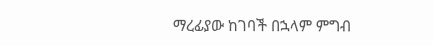ማረፊያው ከገባች በኋላም ምግብ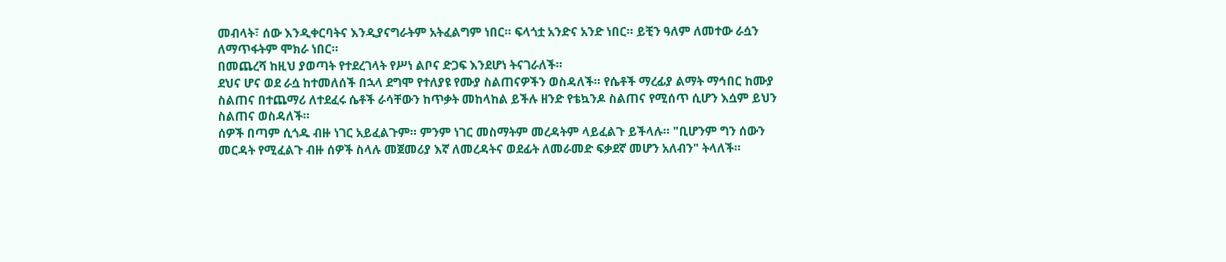መብላት፣ ሰው እንዲቀርባትና እንዲያናግራትም አትፈልግም ነበር። ፍላጎቷ አንድና አንድ ነበር። ይቺን ዓለም ለመተው ራሷን ለማጥፋትም ሞክራ ነበር።
በመጨረሻ ከዚህ ያወጣት የተደረገላት የሥነ ልቦና ድጋፍ እንደሆነ ትናገራለች።
ደህና ሆና ወደ ራሷ ከተመለሰች በኋላ ደግሞ የተለያዩ የሙያ ስልጠናዎችን ወስዳለች። የሴቶች ማረፊያ ልማት ማኅበር ከሙያ ስልጠና በተጨማሪ ለተደፈሩ ሴቶች ራሳቸውን ከጥቃት መከላከል ይችሉ ዘንድ የቴኳንዶ ስልጠና የሚሰጥ ሲሆን እሷም ይህን ስልጠና ወስዳለች።
ሰዎች በጣም ሲጎዱ ብዙ ነገር አይፈልጉም። ምንም ነገር መስማትም መረዳትም ላይፈልጉ ይችላሉ። "ቢሆንም ግን ሰውን መርዳት የሚፈልጉ ብዙ ሰዎች ስላሉ መጀመሪያ እኛ ለመረዳትና ወደፊት ለመራመድ ፍቃደኛ መሆን አለብን" ትላለች።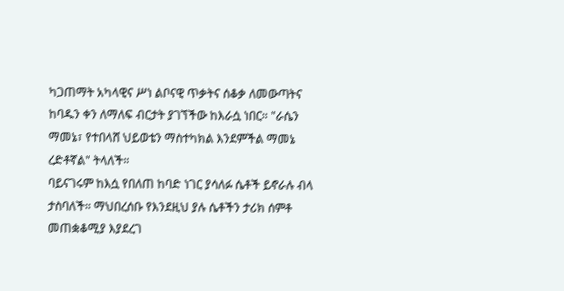ካጋጠማት አካላዊና ሥነ ልቦናዊ ጥቃትና ሰቆቃ ለመውጣትና ከባዱን ቀን ለማለፍ ብርታት ያገኘችው ከእራሷ ነበር። "ራሴን ማመኔ፣ የተበላሸ ህይወቴን ማስተካክል እንደምችል ማመኔ ረድቶኛል" ትላለች።
ባይናገሩም ከእሷ የበለጠ ከባድ ነገር ያሳለፉ ሴቶች ይኖራሉ ብላ ታስባለች። ማህበረሰቡ የእንደዚህ ያሉ ሴቶችን ታሪክ ሰምቶ መጠቋቆሚያ እያደረገ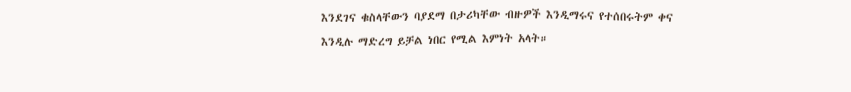እንደገና ቁስላቸውን ባያደማ በታሪካቸው ብዙዎች እንዲማሩና የተሰበሩትም ቀና እንዲሉ ማድረግ ይቻል ነበር የሚል እምነት አላት።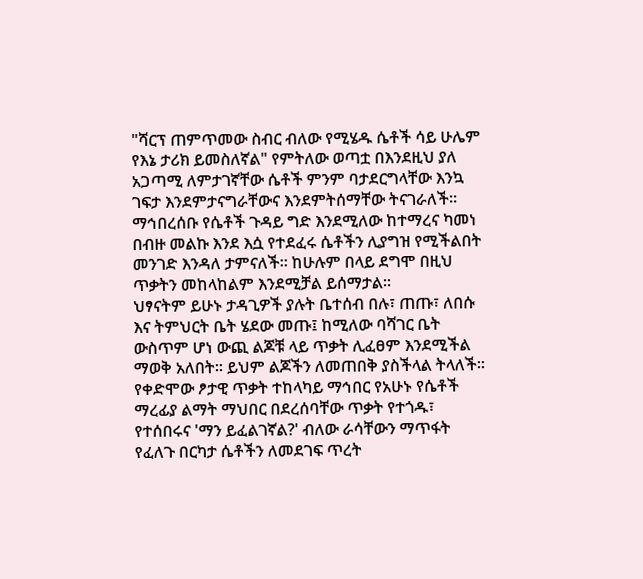"ሻርፕ ጠምጥመው ስብር ብለው የሚሄዱ ሴቶች ሳይ ሁሌም የእኔ ታሪክ ይመስለኛል" የምትለው ወጣቷ በእንደዚህ ያለ አጋጣሚ ለምታገኛቸው ሴቶች ምንም ባታደርግላቸው እንኳ ገፍታ እንደምታናግራቸውና እንደምትሰማቸው ትናገራለች።
ማኅበረሰቡ የሴቶች ጉዳይ ግድ እንደሚለው ከተማረና ካመነ በብዙ መልኩ እንደ እሷ የተደፈሩ ሴቶችን ሊያግዝ የሚችልበት መንገድ እንዳለ ታምናለች። ከሁሉም በላይ ደግሞ በዚህ ጥቃትን መከላከልም እንደሚቻል ይሰማታል።
ህፃናትም ይሁኑ ታዳጊዎች ያሉት ቤተሰብ በሉ፣ ጠጡ፣ ለበሱ እና ትምህርት ቤት ሄደው መጡ፤ ከሚለው ባሻገር ቤት ውስጥም ሆነ ውጪ ልጆቹ ላይ ጥቃት ሊፈፀም እንደሚችል ማወቅ አለበት። ይህም ልጆችን ለመጠበቅ ያስችላል ትላለች።
የቀድሞው ፆታዊ ጥቃት ተከላካይ ማኅበር የአሁኑ የሴቶች ማረፊያ ልማት ማህበር በደረሰባቸው ጥቃት የተጎዱ፣ የተሰበሩና 'ማን ይፈልገኛል?' ብለው ራሳቸውን ማጥፋት የፈለጉ በርካታ ሴቶችን ለመደገፍ ጥረት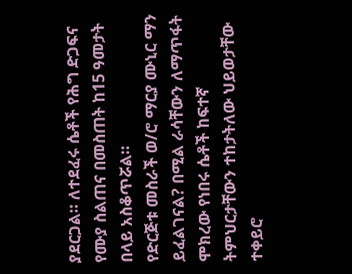ያደርጋል። ለተደፈሩ ሴቶች የሕግ ድጋፍና የሙያ ስልጠና በመስጠት ከ15 ዓመታት በላይ አስቆጥሯል።
የድርጅቱ መስራች ወ/ሮ ማርያ ሙኒር ማን ይፈልገናል? በሚል ራሳቸውን ለማጥፋት ሞክረው የነበሩ ሴቶች ከፍተኛ ትምህርታቸውን ተከታትለው ህይወታቸው ተቀይሮ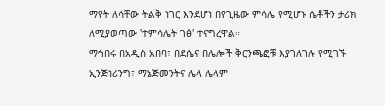ማየት ለሳቸው ትልቅ ነገር እንደሆነ በየጊዜው ምሳሌ የሚሆኑ ሴቶችን ታሪክ ለሚያወጣው 'ተምሳሌት ገፅ' ተናግረዋል።
ማኅበሩ በአዲስ አበባ፣ በደሴና በሌሎች ቅርንጫፎቹ እያገለገሉ የሚገኙ ኢንጅነሪንግ፣ ማኔጅመንትና ሌላ ሌላም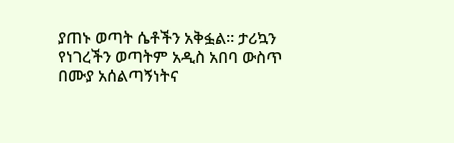ያጠኑ ወጣት ሴቶችን አቅፏል። ታሪኳን የነገረችን ወጣትም አዲስ አበባ ውስጥ በሙያ አሰልጣኝነትና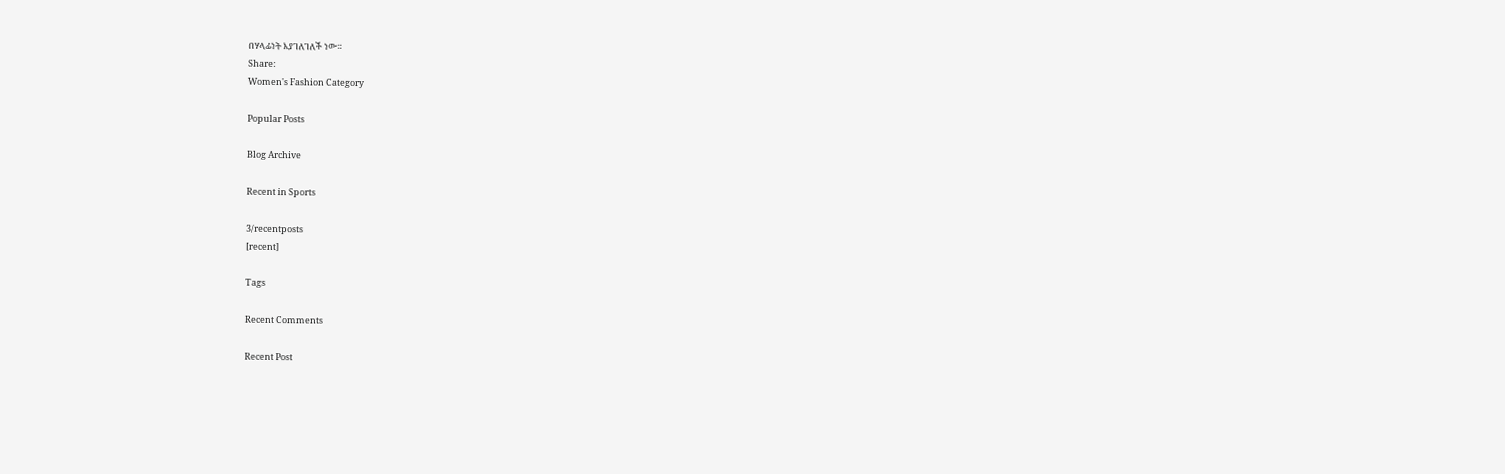በሃላፊነት እያገለገለች ነው።
Share:
Women's Fashion Category

Popular Posts

Blog Archive

Recent in Sports

3/recentposts
[recent]

Tags

Recent Comments

Recent Post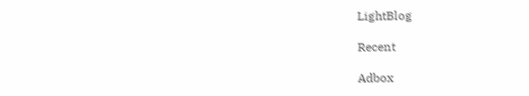LightBlog

Recent

Adbox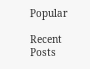Popular

Recent Posts